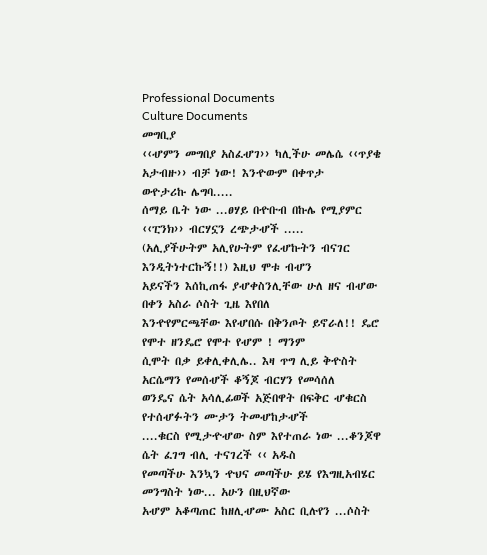Professional Documents
Culture Documents
መግቢያ
‹‹ሇምን መግበያ አስፈሇገ›› ካሊችሁ መሌሴ ‹‹ጥያቄ አታብዙ›› ብቻ ነው! እንዯውም በቀጥታ
ወዯታሪኩ ሌግባ.....
ሰማይ ቤት ነው ...ፀሃይ በዯቡብ በኩሌ የሚያምር ‹‹ፒንክ›› ብርሃኗን ረጭታሇች .....
(አሊያችሁትም አሊየሁትም የፈሇኩትን ብናገር እንዲትነተርኩኝ!!) እዚህ ሞቱ ብሇን
አይናችን እሰኪጠፋ ያሇቀስንሊቸው ሁለ ዘና ብሇው በቀን አስራ ሶስት ጊዜ እየበለ
እንዯየምርጫቸው እየሇበሱ በቅንጦት ይኖራለ!! ዴሮ የሞተ ዘንዴሮ የሞተ የሇም ! ማንም
ሲሞት በቃ ይቀሊቀሊሌ.. እዛ ጥግ ሊይ ቅዯስት አርሴማን የመሰሇች ቆኝጆ ብርሃን የመሳሰለ
ወንዴና ሴት አሳሊፊወች አጅበዋት በፍቅር ሇቁርስ የተሰሇፉትን ሙታን ትመሇከታሇች
....ቁርስ የሚታዯሇው ስም እየተጠራ ነው ...ቆንጆዋ ሴት ፈገግ ብሊ ተናገረች ‹‹ አዱስ
የመጣችሁ እንኳን ዯህና መጣችሁ ይሄ የእግዚአብሄር መንግስት ነው... አሁን በዚህኛው
አሇም አቆጣጠር ከዘሊሇሙ አስር ቢሉየን ...ሶስት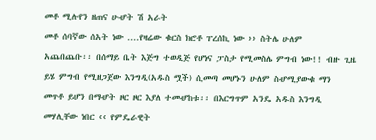መቶ ሚሉየን ዘጠና ሁሇት ሽ አራት
መቶ ሰባኛው ሰአት ነው ....የዛሬው ቁርስ ክሮቶ ፐረሰኪ ነው ›› ስትሌ ሁለም
አጨበጨቡ፡፡ በሰማይ ቤት እጅግ ተወዲጅ የሆነና ፓስታ የሚመስሌ ምግብ ነው!! ብዙ ጊዜ
ይሄ ምግብ የሚዘጋጀው እንግዲ(አዱስ ሟች) ሲመጣ መሆኑን ሁለም ስሇሚያውቁ ማን
መጥቶ ይሆን በማሇት ዞር ዞር እያለ ተመሇከቱ፡፡ በእርግጥም አንዴ አዱስ እንግዲ
መሃሊቸው ነበር ‹‹ የምዴራዊት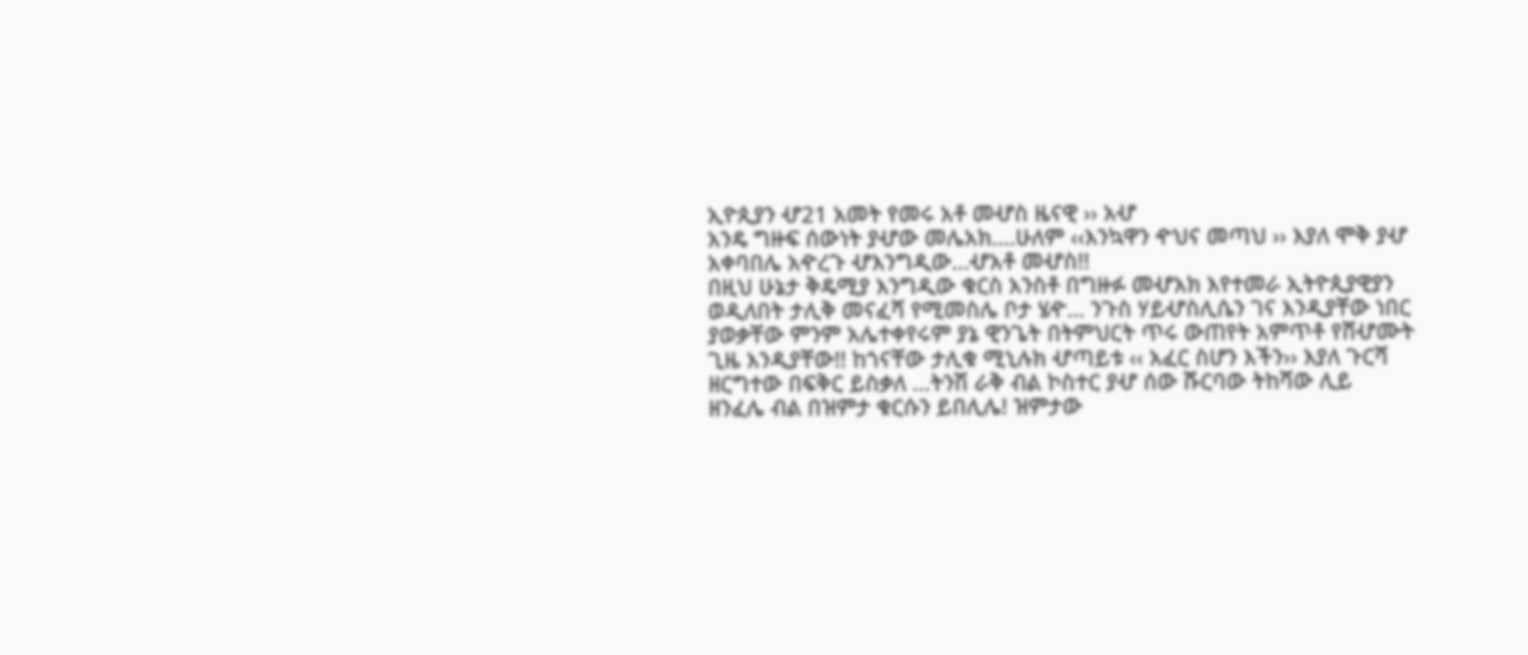ኢዮጲያን ሇ21 አመት የመሩ አቶ መሇስ ዜናዊ ›› አሇ
አንዴ ግዙፍ ሰውነት ያሇው መሌአክ....ሁለም ‹‹እንኳዋን ዯህና መጣህ ›› እያለ ሞቅ ያሇ
አቀባበሌ አዯረጉ ሇእንግዲው...ሇአቶ መሇስ!!
በዚህ ሁኔታ ቅዴሚያ እንግዲው ቁርስ አንስቶ በግዙፉ መሇአክ እየተመራ ኢትዮጲያዊያን
ወዲለበት ታሊቅ መናፈሻ የሚመስሌ ቦታ ሄዯ... ንጉስ ሃይሇስሊሴን ገና እንዲያቸው ነበር
ያወቃቸው ምንም አሌተቀየሩም ያኔ ዊንጌት በትምህርት ጥሩ ውጠየት አምጥቶ የሸሇሙት
ጊዜ እንዲያቸው!! ከጎናቸው ታሊቁ ሚኒሉክ ሇጣይቱ ‹‹ አፈር ስሆን እችን›› እያለ ጉርሻ
ዘርግተው በፍቅር ይስቃለ ...ትንሽ ራቅ ብል ኮስተር ያሇ ሰው ሹርባው ትከሻው ሊይ
ዘንፈሌ ብል በዝምታ ቁርሱን ይበሊሌ! ዝምታው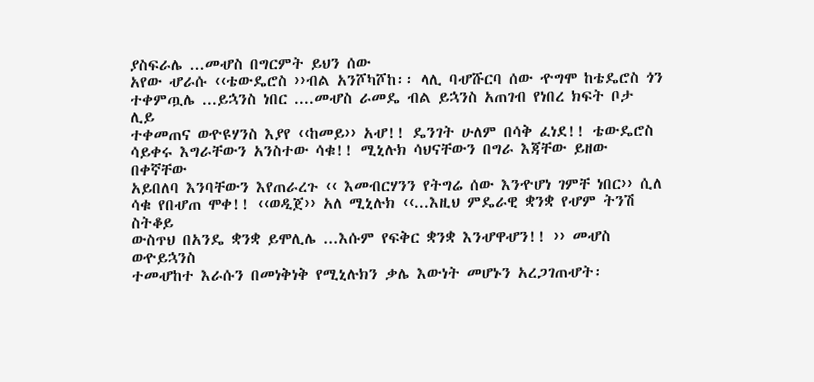ያስፍራሌ ...መሇስ በግርምት ይህን ሰው
አየው ሇራሱ ‹‹ቴውዴሮስ ››ብል አንሾካሾከ፡፡ ላሊ ባሇሹርባ ሰው ዯግሞ ከቴዴሮስ ጎን
ተቀምጧሌ ...ይኋንስ ነበር ....መሇስ ራመዴ ብል ይኋንስ አጠገብ የነበረ ክፍት ቦታ ሊይ
ተቀመጠና ወዯዩሃንስ እያየ ‹‹ከመይ›› አሇ!! ዴንገት ሁለም በሳቅ ፈነደ!! ቴውዴሮስ
ሳይቀሩ እግራቸውን አንስተው ሳቁ!! ሚኒሉክ ሳህናቸውን በግራ እጃቸው ይዘው በቀኛቸው
አይበለባ እንባቸውን እየጠራረጉ ‹‹ እመብርሃንን የትግሬ ሰው እንዯሆነ ገምቸ ነበር›› ሲለ
ሳቁ የበሇጠ ሞቀ!! ‹‹ወዲጀ›› አለ ሚኒሉክ ‹‹...እዚህ ምዴራዊ ቋንቋ የሇም ትንሽ ስትቆይ
ውስጥህ በአንዴ ቋንቋ ይሞሊሌ ...እሱም የፍቅር ቋንቋ እንሇዋሇን!! ›› መሇስ ወዯይኋንስ
ተመሇከተ እራሱን በመነቅነቅ የሚኒሉክን ቃሌ እውነት መሆኑን አረጋገጠሇት፡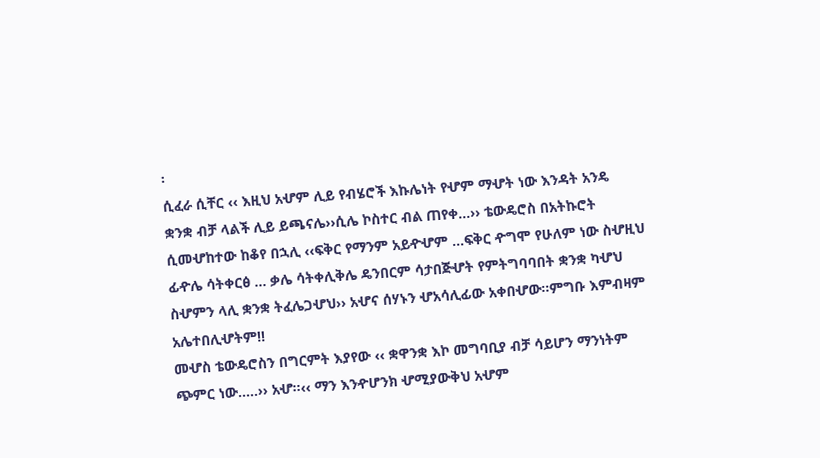፡
ሲፈራ ሲቸር ‹‹ እዚህ አሇም ሊይ የብሄሮች እኩሌነት የሇም ማሇት ነው እንዳት አንዴ
ቋንቋ ብቻ ላልች ሊይ ይጫናሌ››ሲሌ ኮስተር ብል ጠየቀ...›› ቴውዴሮስ በአትኩሮት
ሲመሇከተው ከቆየ በኋሊ ‹‹ፍቅር የማንም አይዯሇም ...ፍቅር ዯግሞ የሁለም ነው ስሇዚህ
ፊዯሌ ሳትቀርፅ ... ቃሌ ሳትቀሊቅሌ ዴንበርም ሳታበጅሇት የምትግባባበት ቋንቋ ካሇህ
ስሇምን ላሊ ቋንቋ ትፈሌጋሇህ›› አሇና ሰሃኑን ሇአሳሊፊው አቀበሇው፡፡ምግቡ እምብዛም
አሌተበሊሇትም!!
መሇስ ቴውዴሮስን በግርምት እያየው ‹‹ ቋዋንቋ እኮ መግባቢያ ብቻ ሳይሆን ማንነትም
ጭምር ነው.....›› አሇ፡፡‹‹ ማን እንዯሆንክ ሇሚያውቅህ አሇም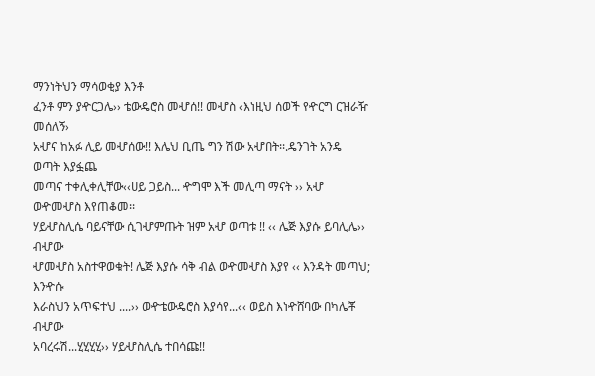ማንነትህን ማሳወቂያ እንቶ
ፈንቶ ምን ያዯርጋሌ›› ቴውዴሮስ መሇሰ!! መሇስ ‹እነዚህ ሰወች የዯርግ ርዝራዥ መሰለኝ›
አሇና ከአፉ ሊይ መሇሰው!! እሌህ ቢጤ ግን ሽው አሇበት፡፡.ዴንገት አንዴ ወጣት እያፏጨ
መጣና ተቀሊቀሊቸው‹‹ሀይ ጋይስ... ዯግሞ እች መሊጣ ማናት ›› አሇ ወዯመሇስ እየጠቆመ፡፡
ሃይሇስሊሴ ባይናቸው ሲገሇምጡት ዝም አሇ ወጣቱ !! ‹‹ ሌጅ እያሱ ይባሊሌ›› ብሇው
ሇመሇስ አስተዋወቁት! ሌጅ እያሱ ሳቅ ብል ወዯመሇስ እያየ ‹‹ እንዳት መጣህ; እንዯሱ
እራስህን አጥፍተህ ....›› ወዯቴውዴሮስ እያሳየ...‹‹ ወይስ እነዯሸባው በካሌቾ ብሇው
አባረሩሽ...ሂሂሂሂ›› ሃይሇስሊሴ ተበሳጩ!!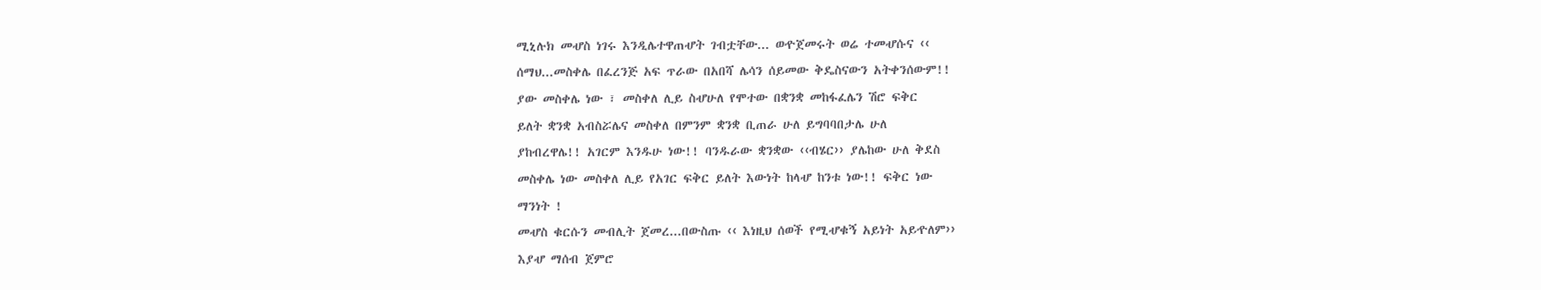ሚኒሉክ መሇስ ነገሩ እንዲሌተዋጠሇት ገብቷቸው... ወዯጀመሩት ወሬ ተመሇሱና ‹‹
ሰማህ...መስቀሌ በፈረንጅ አፍ ጥራው በአበሻ ሌሳን ሰይመው ቅዴስናውን አትቀንሰውም!!
ያው መስቀሌ ነው ፣ መስቀለ ሊይ ስሇሁለ የሞተው በቋንቋ መከፋፈሌን ሽሮ ፍቅር
ይለት ቋንቋ አብስሯሌና መስቀለ በምንም ቋንቋ ቢጠራ ሁለ ይግባባበታሌ ሁለ
ያከብረዋሌ!! አገርም እንዱሁ ነው!! ባንዱራው ቋንቋው ‹‹ብሄር›› ያሌከው ሁለ ቅደስ
መስቀሌ ነው መስቀለ ሊይ የአገር ፍቅር ይለት እውነት ከላሇ ከንቱ ነው!! ፍቅር ነው
ማንነት !
መሇስ ቁርሱን መብሊት ጀመረ...በውስጡ ‹‹ እነዚህ ሰወች የሚሇቁኝ አይነት አይዯለም››
እያሇ ማሰብ ጀምሮ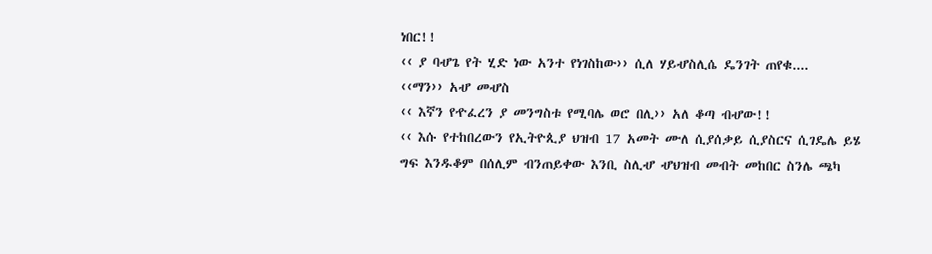ነበር!!
‹‹ ያ ባሇጌ የት ሂድ ነው አንተ የነገስከው›› ሲለ ሃይሇስሊሴ ዴንገት ጠየቁ....
‹‹ማን›› አሇ መሇስ
‹‹ እኛን የዯፈረን ያ መንግስቱ የሚባሌ ወሮ በሊ›› አለ ቆጣ ብሇው!!
‹‹ እሱ የተከበረውን የኢትዮጲያ ህዝብ 17 አመት ሙለ ሲያሰቃይ ሲያስርና ሲገዴሌ ይሄ
ግፍ እንዱቆም በሰሊም ብንጠይቀው እንቢ ስሊሇ ሇህዝብ መብት መከበር ስንሌ ጫካ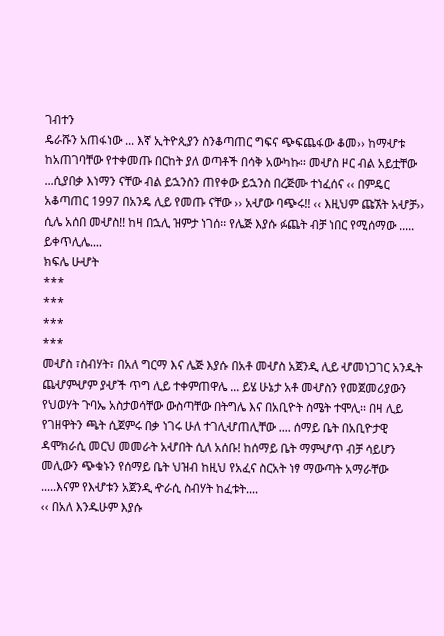ገብተን
ዴራሹን አጠፋነው ... እኛ ኢትዮጲያን ስንቆጣጠር ግፍና ጭፍጨፋው ቆመ›› ከማሇቱ
ከአጠገባቸው የተቀመጡ በርከት ያለ ወጣቶች በሳቅ አውካኩ፡፡ መሇስ ዞር ብል አይቷቸው
...ሲያበቃ እነማን ናቸው ብል ይኋንስን ጠየቀው ይኋንስ በረጅሙ ተነፈሰና ‹‹ በምዴር
አቆጣጠር 1997 በአንዴ ሊይ የመጡ ናቸው ›› አሇው ባጭሩ!! ‹‹ እዚህም ጩኧት አሇቻ››
ሲሌ አሰበ መሇስ!! ከዛ በኋሊ ዝምታ ነገሰ፡፡ የሌጅ እያሱ ፉጨት ብቻ ነበር የሚሰማው .....
ይቀጥሊሌ....
ክፍሌ ሁሇት
***
***
***
***
መሇስ ፣ስብሃት፣ በአለ ግርማ እና ሌጅ እያሱ በአቶ መሇስ አጀንዲ ሊይ ሇመነጋገር አንዱት
ጨሇምሇም ያሇች ጥግ ሊይ ተቀምጠዋሌ ... ይሄ ሁኔታ አቶ መሇስን የመጀመሪያውን
የህወሃት ጉባኤ አስታወሳቸው ውስጣቸው በትግሌ እና በአቢዮት ስሜት ተሞሊ፡፡ በዛ ሊይ
የገዘዋትን ጫት ሲጀምሩ በቃ ነገሩ ሁለ ተገሊሇጠሊቸው .... ሰማይ ቤት በአቢዮታዊ
ዳሞክራሲ መርህ መመራት አሇበት ሲለ አሰቡ! ከሰማይ ቤት ማምሇጥ ብቻ ሳይሆን
መሊውን ጭቁኑን የሰማይ ቤት ህዝብ ከዚህ የአፈና ስርአት ነፃ ማውጣት አማራቸው
.....እናም የእሇቱን አጀንዲ ዯራሲ ስብሃት ከፈቱት....
‹‹ በአለ እንዱሁም እያሱ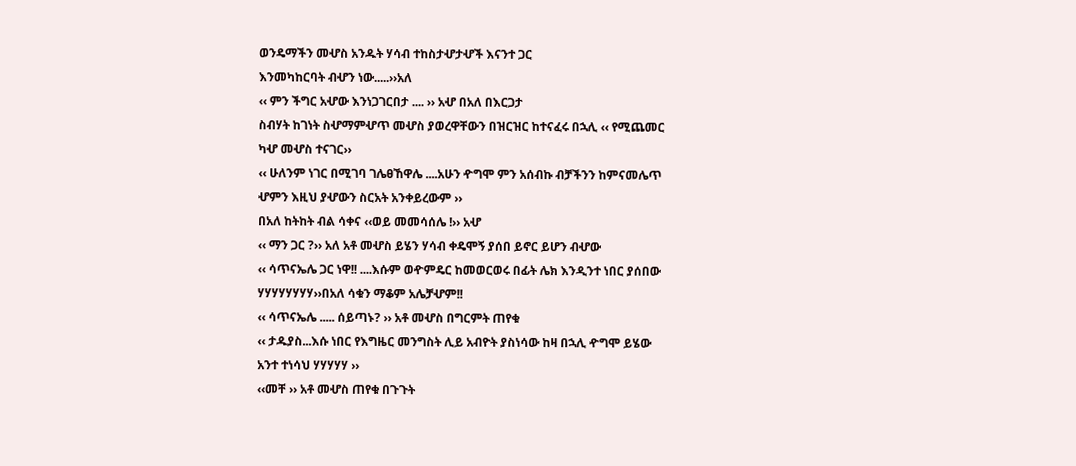ወንዴማችን መሇስ አንዱት ሃሳብ ተከስታሇታሇች እናንተ ጋር
እንመካከርባት ብሇን ነው.....››አለ
‹‹ ምን ችግር አሇው እንነጋገርበታ .... ›› አሇ በአለ በእርጋታ
ስብሃት ከገነት ስሇማምሇጥ መሇስ ያወረዋቸውን በዝርዝር ከተናፈሩ በኋሊ ‹‹ የሚጨመር
ካሇ መሇስ ተናገር››
‹‹ ሁለንም ነገር በሚገባ ገሌፀኸዋሌ ....አሁን ዯግሞ ምን አሰብኩ ብቻችንን ከምናመሌጥ
ሇምን እዚህ ያሇውን ስርአት አንቀይረውም ››
በአለ ከትከት ብል ሳቀና ‹‹ወይ መመሳሰሌ !›› አሇ
‹‹ ማን ጋር ?›› አለ አቶ መሇስ ይሄን ሃሳብ ቀዴሞኝ ያሰበ ይኖር ይሆን ብሇው
‹‹ ሳጥናኤሌ ጋር ነዋ!! ....እሱም ወዯምዴር ከመወርወሩ በፊት ሌክ እንዲንተ ነበር ያሰበው
ሃሃሃሃሃሃሃሃ››በአለ ሳቁን ማቆም አሌቻሇም!!
‹‹ ሳጥናኤሌ ..... ሰይጣኑ? ›› አቶ መሇስ በግርምት ጠየቁ
‹‹ ታዱያስ...እሱ ነበር የእግዜር መንግስት ሊይ አብዮት ያስነሳው ከዛ በኋሊ ዯግሞ ይሄው
አንተ ተነሳህ ሃሃሃሃሃ ››
‹‹መቸ ›› አቶ መሇስ ጠየቁ በጉጉት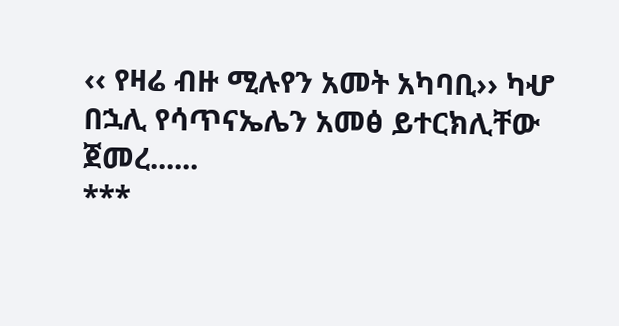‹‹ የዛሬ ብዙ ሚሉየን አመት አካባቢ›› ካሇ በኋሊ የሳጥናኤሌን አመፅ ይተርክሊቸው
ጀመረ......
***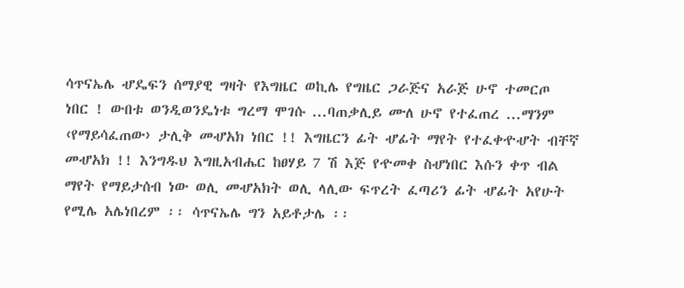ሳጥናኤሌ ሇዴፍን ሰማያዊ ግዛት የእግዜር ወኪሌ የግዜር ጋራጅና አራጅ ሁኖ ተመርጦ
ነበር ! ውበቱ ወንዲወንዴነቱ ግረማ ሞገሱ ...ባጠቃሊይ ሙለ ሁኖ የተፈጠረ ...ማንም
‹የማይሳፈጠው› ታሊቅ መሇአክ ነበር !! እግዜርን ፊት ሇፊት ማየት የተፈቀዯሇት ብቸኛ
መሇአክ !! እንግዱህ እግዚአብሔር ከፀሃይ 7 ሽ እጅ የዯመቀ ስሇነበር እሱን ቀጥ ብል
ማየት የማይታሰብ ነው ወሊ መሇአክት ወሊ ላሊው ፍጥረት ፈጣሪን ፊት ሇፊት አየሁት
የሚሌ አሌነበረም ፡፡ ሳጥናኤሌ ግን አይቶታሌ ፡፡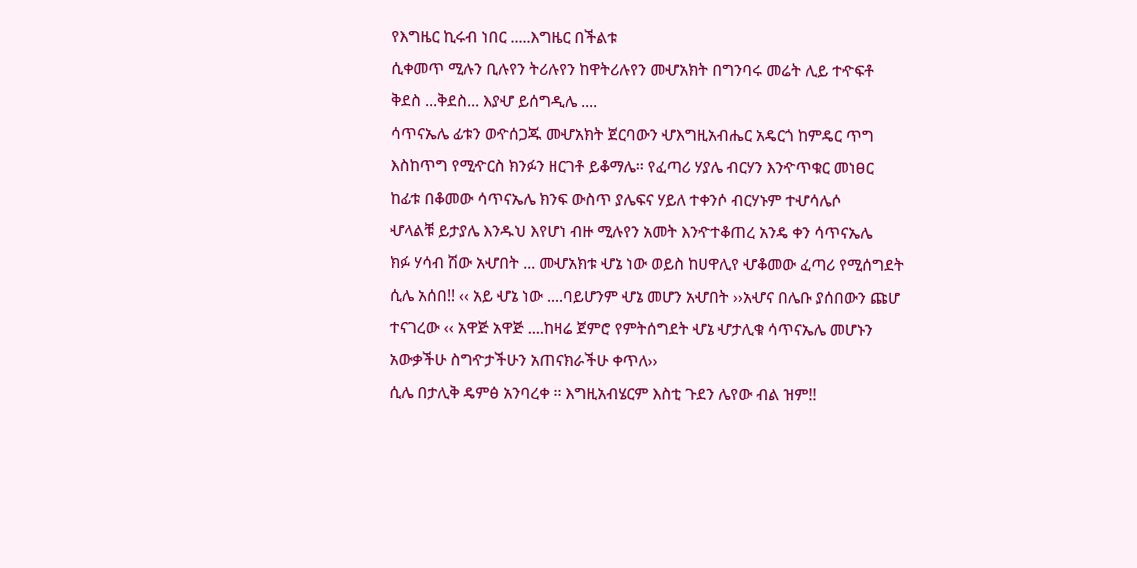የእግዜር ኪሩብ ነበር .....እግዜር በችልቱ
ሲቀመጥ ሚሉን ቢሉየን ትሪሉየን ከዋትሪሉየን መሇአክት በግንባሩ መሬት ሊይ ተዯፍቶ
ቅደስ ...ቅደስ... እያሇ ይሰግዲሌ ....
ሳጥናኤሌ ፊቱን ወዯሰጋጁ መሇአክት ጀርባውን ሇእግዚአብሔር አዴርጎ ከምዴር ጥግ
እስከጥግ የሚዯርስ ክንፉን ዘርገቶ ይቆማሌ፡፡ የፈጣሪ ሃያሌ ብርሃን እንዯጥቁር መነፀር
ከፊቱ በቆመው ሳጥናኤሌ ክንፍ ውስጥ ያሌፍና ሃይለ ተቀንሶ ብርሃኑም ተሇሳሌሶ
ሇላልቹ ይታያሌ እንዱህ እየሆነ ብዙ ሚሉየን አመት እንዯተቆጠረ አንዴ ቀን ሳጥናኤሌ
ክፉ ሃሳብ ሽው አሇበት ... መሇአክቱ ሇኔ ነው ወይስ ከሀዋሊየ ሇቆመው ፈጣሪ የሚሰግደት
ሲሌ አሰበ!! ‹‹ አይ ሇኔ ነው ....ባይሆንም ሇኔ መሆን አሇበት ››አሇና በሌቡ ያሰበውን ጩሆ
ተናገረው ‹‹ አዋጅ አዋጅ ....ከዛሬ ጀምሮ የምትሰግደት ሇኔ ሇታሊቁ ሳጥናኤሌ መሆኑን
አውቃችሁ ስግዯታችሁን አጠናክራችሁ ቀጥለ››
ሲሌ በታሊቅ ዴምፅ አንባረቀ ፡፡ እግዚአብሄርም እስቲ ጉደን ሌየው ብል ዝም!!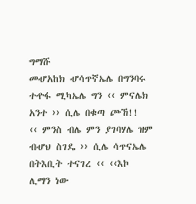ግማሹ
መሇአከክ ሇሳጥኛኤሌ በግንባሩ ተዯፋ ሚካኤሌ ግን ‹‹ ምናሌክ አንተ ›› ሲሌ በቁጣ ጮኸ!!
‹‹ ምንስ ብሌ ምን ያገባሃሌ ዝም ብሇህ ስገዴ ›› ሲሌ ሳጥናኤሌ በትእቢት ተናገረ ‹‹ ‹‹እኮ
ሊማን ነው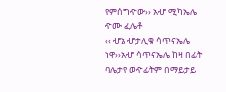የምሰግዯው›› አሇ ሚካኤሌ ዯሙ ፈሌቶ
‹‹ ሇኔ ሇታሊቁ ሳጥናኤሌ ነዋ››አሇ ሳጥናኤሌ ከዛ በፊት ባሌታየ ወዯፊትም በማይታይ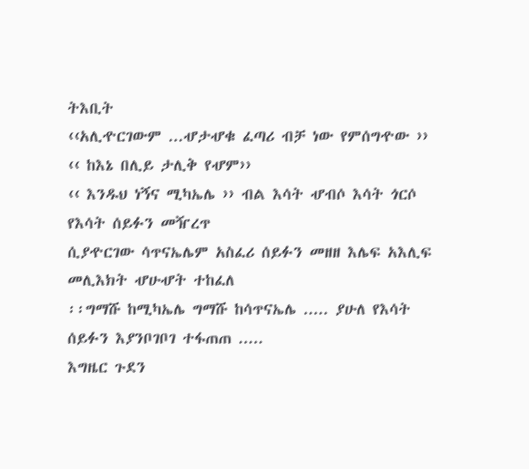ትእቢት
‹‹አሊዯርገውም ...ሇታሇቁ ፈጣሪ ብቻ ነው የምሰግዯው ››
‹‹ ከእኔ በሊይ ታሊቅ የሇም››
‹‹ እንዱህ ነኝና ሚካኤሌ ›› ብል እሳት ሇብሶ እሳት ጎርሶ የእሳት ሰይፉን መዥረጥ
ሲያዯርገው ሳጥናኤሌም አስፈሪ ሰይፉን መዘዘ እሌፍ አእሊፍ መሊእክት ሇሁሇት ተከፈለ
፡፡ግማሹ ከሚካኤሌ ግማሹ ከሳጥናኤሌ ..... ያሁለ የእሳት ሰይፉን እያንቦገቦገ ተፋጠጠ .....
እግዜር ጉደን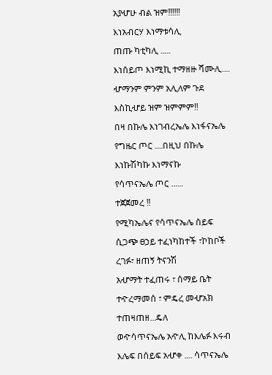አያሇሁ ብል ዝም!!!!!!
እነአብርሃ እነማቱሳሊ
ጠጡ ካቲካሊ .....
እነሰይጦ እነሚኪ ተማዘዙ ሻሙሊ....
ሇማንም ምንም አሊለም ጉደ እስኪሇይ ዝም ዝምምም!!
በዛ በኩሌ እነገብረኤሌ እነፋናኤሌ የግዜር ጦር ....በዚህ በኩሌ እነኩሽካኩ እነማናኩ
የሳጥናኤሌ ጦር ......
ተጀጀመረ !!
የሚካኤሌና የሳጥናኤሌ ሰይፍ ሲጋጭ ፀኃይ ተፈነካከተች ፣ኮከቦች ረገፉ፣ ዘጠኝ ትናንሽ
አሇማት ተፈጠሩ ፣ ሰማይ ቤት ተዯረማመሰ ፣ ምዴረ መሇአክ ተጠዛጠዘ...ዴለ
ወዯሳጥናኤሌ አዯሊ ከእሌፉ እሩብ እሌፍ በሰይፍ አሇቀ .... ሳጥናኤሌ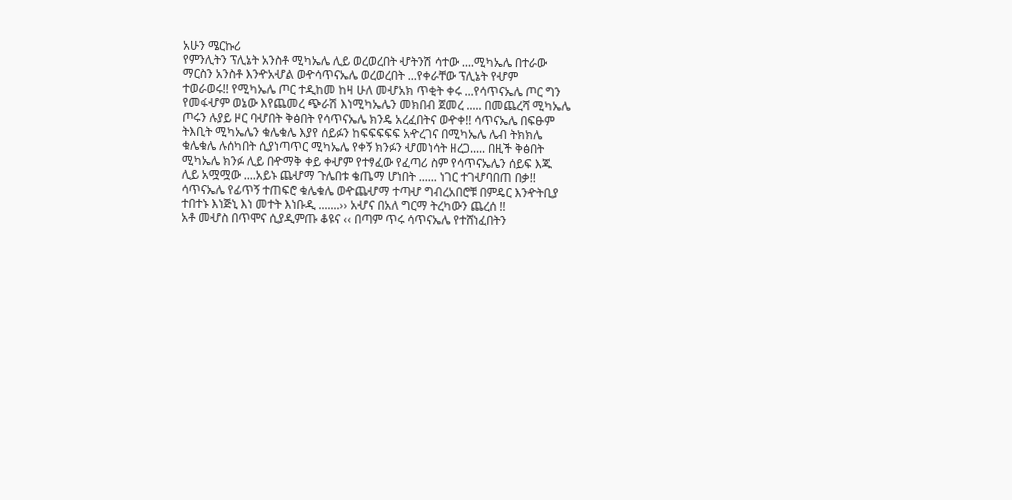አሁን ሜርኩሪ
የምንሊትን ፕሊኔት አንስቶ ሚካኤሌ ሊይ ወረወረበት ሇትንሽ ሳተው ....ሚካኤሌ በተራው
ማርስን አንስቶ እንዯአሇል ወዯሳጥናኤሌ ወረወረበት ...የቀራቸው ፕሊኔት የሇም
ተወራወሩ!! የሚካኤሌ ጦር ተዲከመ ከዛ ሁለ መሇአክ ጥቂት ቀሩ ...የሳጥናኤሌ ጦር ግን
የመፋሇም ወኔው እየጨመረ ጭራሽ እነሚካኤሌን መክበብ ጀመረ ..... በመጨረሻ ሚካኤሌ
ጦሩን ሉያይ ዞር ባሇበት ቅፅበት የሳጥናኤሌ ክንዴ አረፈበትና ወዯቀ!! ሳጥናኤሌ በፍፁም
ትእቢት ሚካኤሌን ቁሌቁሌ እያየ ሰይፉን ከፍፍፍፍፍ አዯረገና በሚካኤሌ ሌብ ትክክሌ
ቁሌቁሌ ሉሰካበት ሲያነጣጥር ሚካኤሌ የቀኝ ክንፉን ሇመነሳት ዘረጋ..... በዚች ቅፅበት
ሚካኤሌ ክንፉ ሊይ በዯማቅ ቀይ ቀሇም የተፃፈው የፈጣሪ ስም የሳጥናኤሌን ሰይፍ እጁ
ሊይ አሟሟው ....አይኑ ጨሇማ ጉሌበቱ ቄጤማ ሆነበት ...... ነገር ተገሇባበጠ በቃ!!
ሳጥናኤሌ የፊጥኝ ተጠፍሮ ቁሌቁሌ ወዯጨሇማ ተጣሇ ግብረአበሮቹ በምዴር እንዯትቢያ
ተበተኑ እነጅኒ እነ መተት እነቡዲ .......›› አሇና በአለ ግርማ ትረካውን ጨረሰ !!
አቶ መሇስ በጥሞና ሲያዲምጡ ቆዩና ‹‹ በጣም ጥሩ ሳጥናኤሌ የተሸነፈበትን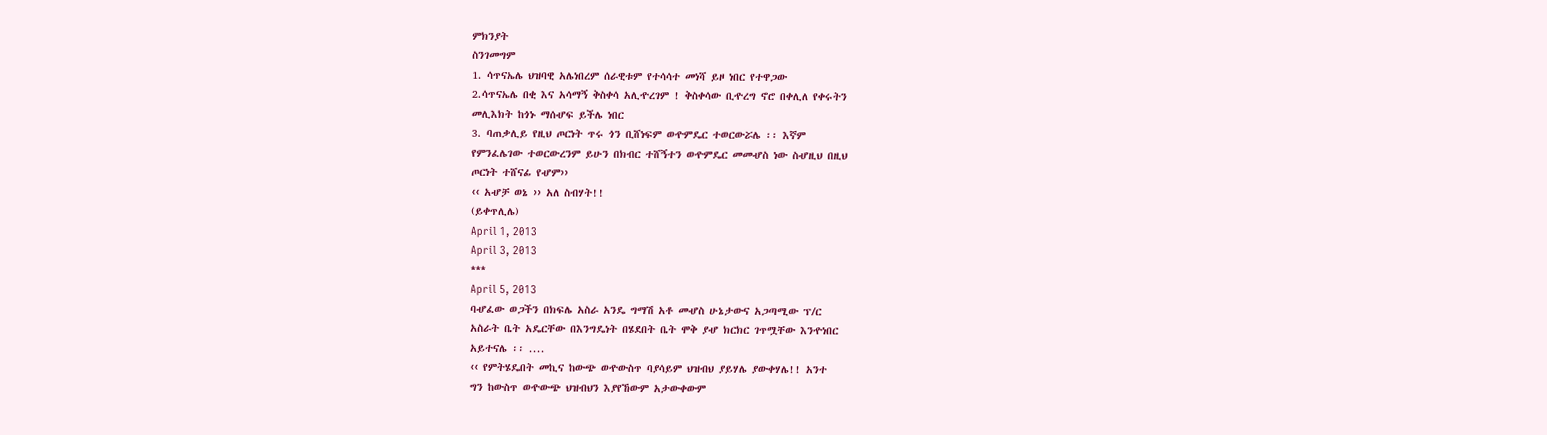ምክንያት
ስንገመግም
1. ሳጥናኤሌ ህዝባዊ አሌነበረም ሰራዊቱም የተሳሳተ መነሻ ይዞ ነበር የተዋጋው
2.ሳጥናኤሌ በቂ እና አሳማኝ ቅስቀሳ አሊዯረገም ! ቅስቀሳው ቢዯረግ ኖሮ በቀሊለ የቀሩትን
መሊእክት ከጎኑ ማሰሇፍ ይችሌ ነበር
3. ባጠቃሊይ የዚህ ጦርነት ጥሩ ጎን ቢሸነፍም ወዯምዴር ተወርውሯሌ ፡፡ እኛም
የምንፈሌገው ተወርውረንም ይሁን በክብር ተሸኝተን ወዯምዴር መመሇስ ነው ስሇዚህ በዚህ
ጦርነት ተሸናፊ የሇም››
‹‹ አሇቻ ወኔ ›› አለ ስብሃት!!
(ይቀጥሊሌ)
April 1, 2013
April 3, 2013
***
April 5, 2013
ባሇፈው ወጋችን በክፍሌ አስራ አንዴ ግማሽ አቶ መሇስ ሁኔታውና አጋጣሚው ፕ/ር
አስራት ቤት አዴርቸው በእንግዴነት በሄደበት ቤት ሞቅ ያሇ ክርክር ገጥሟቸው እንዯነበር
አይተናሌ ፡፡ ....
‹‹ የምትሄዴበት መኪና ከውጭ ወዯውስጥ ባያሳይም ህዝብህ ያይሃሌ ያውቀሃሌ!! አንተ
ግን ከውስጥ ወዯውጭ ህዝብህን እያየኸውም አታውቀውም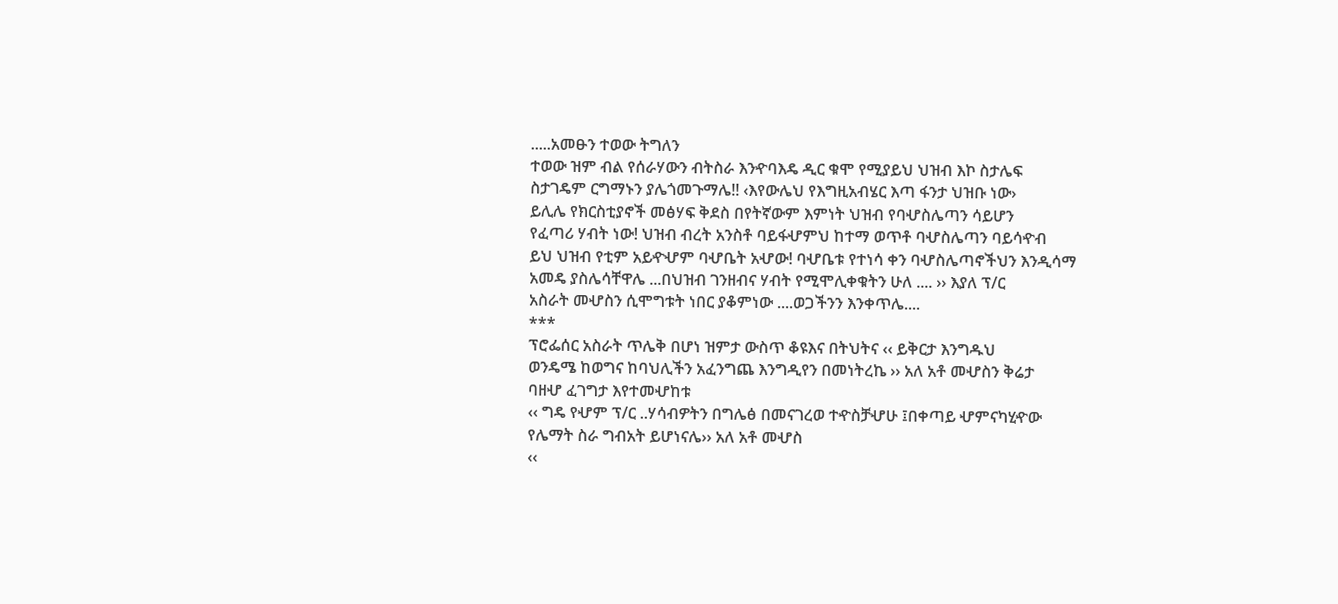.....አመፁን ተወው ትግለን
ተወው ዝም ብል የሰራሃውን ብትስራ እንዯባእዴ ዲር ቁሞ የሚያይህ ህዝብ እኮ ስታሌፍ
ስታገዴም ርግማኑን ያሌጎመጉማሌ!! ‹እየውሌህ የእግዚአብሄር እጣ ፋንታ ህዝቡ ነው›
ይሊሌ የክርስቲያኖች መፅሃፍ ቅደስ በየትኛውም እምነት ህዝብ የባሇስሌጣን ሳይሆን
የፈጣሪ ሃብት ነው! ህዝብ ብረት አንስቶ ባይፋሇምህ ከተማ ወጥቶ ባሇስሌጣን ባይሳዯብ
ይህ ህዝብ የቲም አይዯሇም ባሇቤት አሇው! ባሇቤቱ የተነሳ ቀን ባሇስሌጣኖችህን እንዲሳማ
አመዴ ያስሌሳቸዋሌ ...በህዝብ ገንዘብና ሃብት የሚሞሊቀቁትን ሁለ .... ›› እያለ ፕ/ር
አስራት መሇስን ሲሞግቱት ነበር ያቆምነው ....ወጋችንን እንቀጥሌ....
***
ፕሮፌሰር አስራት ጥሌቅ በሆነ ዝምታ ውስጥ ቆዩእና በትህትና ‹‹ ይቅርታ እንግዱህ
ወንዴሜ ከወግና ከባህሊችን አፈንግጨ እንግዲየን በመነትረኬ ›› አለ አቶ መሇስን ቅሬታ
ባዘሇ ፈገግታ እየተመሇከቱ
‹‹ ግዴ የሇም ፕ/ር ..ሃሳብዎትን በግሌፅ በመናገረወ ተዯስቻሇሁ ፤በቀጣይ ሇምናካሂዯው
የሌማት ስራ ግብአት ይሆነናሌ›› አለ አቶ መሇስ
‹‹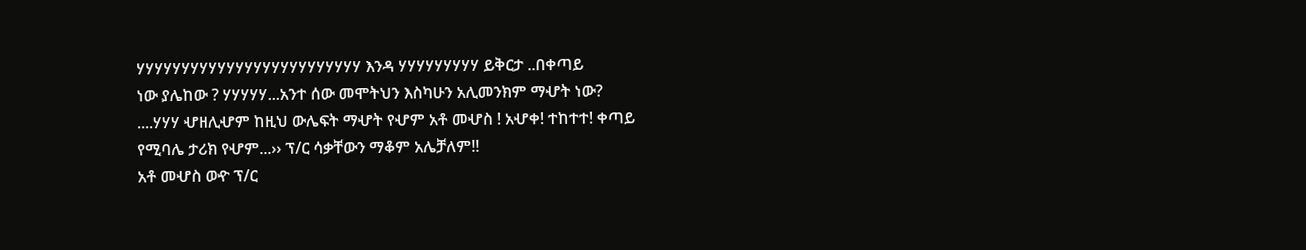ሃሃሃሃሃሃሃሃሃሃሃሃሃሃሃሃሃሃሃሃሃሃሃሃሃ እንዳ ሃሃሃሃሃሃሃሃሃ ይቅርታ ..በቀጣይ
ነው ያሌከው ? ሃሃሃሃሃ...አንተ ሰው መሞትህን እስካሁን አሊመንክም ማሇት ነው?
....ሃሃሃ ሇዘሊሇም ከዚህ ውሌፍት ማሇት የሇም አቶ መሇስ ! አሇቀ! ተከተተ! ቀጣይ
የሚባሌ ታሪክ የሇም...›› ፕ/ር ሳቃቸውን ማቆም አሌቻለም!!
አቶ መሇስ ወዯ ፕ/ር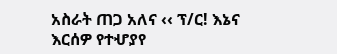አስራት ጠጋ አለና ‹‹ ፕ/ር! እኔና እርሰዎ የተሇያየ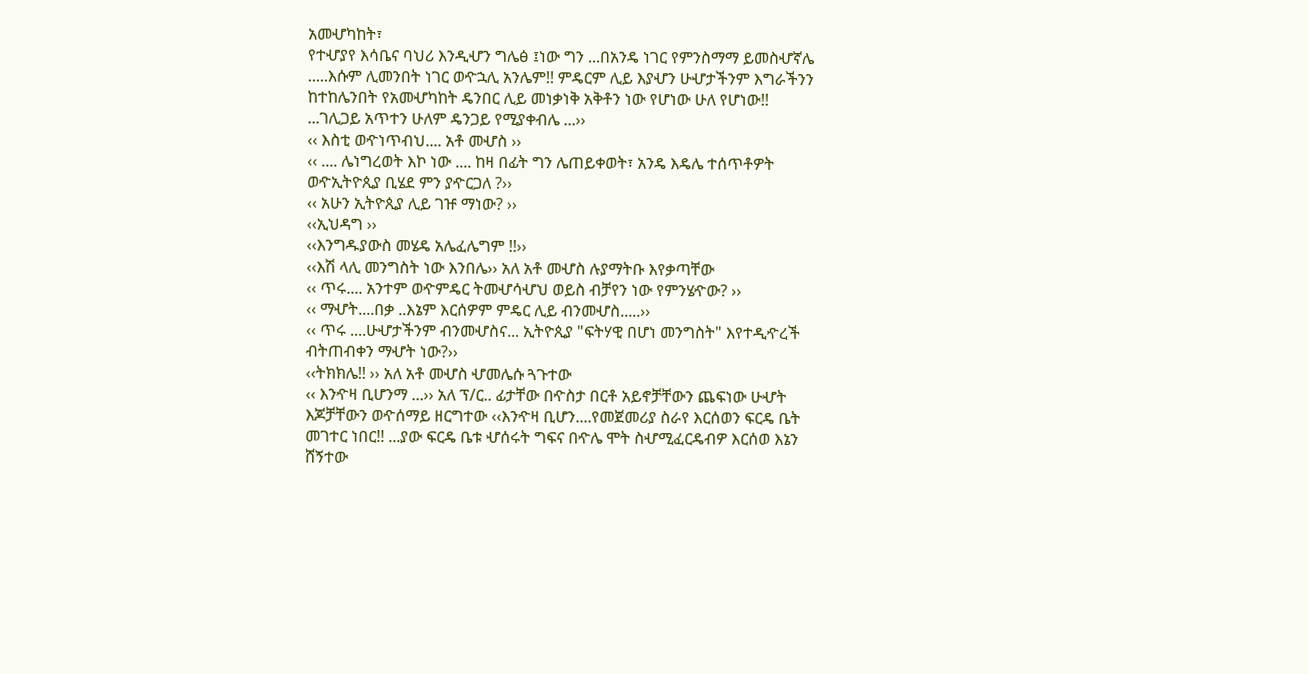አመሇካከት፣
የተሇያየ እሳቤና ባህሪ እንዲሇን ግሌፅ ፤ነው ግን ...በአንዴ ነገር የምንስማማ ይመስሇኛሌ
.....እሱም ሊመንበት ነገር ወዯኋሊ አንሌም!! ምዴርም ሊይ እያሇን ሁሇታችንም እግራችንን
ከተከሌንበት የአመሇካከት ዴንበር ሊይ መነቃነቅ አቅቶን ነው የሆነው ሁለ የሆነው!!
...ገሊጋይ አጥተን ሁለም ዴንጋይ የሚያቀብሌ ...››
‹‹ እስቲ ወዯነጥብህ.... አቶ መሇስ ››
‹‹ .... ሌነግረወት እኮ ነው .... ከዛ በፊት ግን ሌጠይቀወት፣ አንዴ እዴሌ ተሰጥቶዎት
ወዯኢትዮጲያ ቢሄደ ምን ያዯርጋለ ?››
‹‹ አሁን ኢትዮጲያ ሊይ ገዡ ማነው? ››
‹‹ኢህዳግ ››
‹‹እንግዱያውስ መሄዴ አሌፈሌግም !!››
‹‹እሽ ላሊ መንግስት ነው እንበሌ›› አለ አቶ መሇስ ሉያማትቡ እየቃጣቸው
‹‹ ጥሩ.... አንተም ወዯምዴር ትመሇሳሇህ ወይስ ብቻየን ነው የምንሄዯው? ››
‹‹ ማሇት....በቃ ..እኔም እርሰዎም ምዴር ሊይ ብንመሇስ.....››
‹‹ ጥሩ ....ሁሇታችንም ብንመሇስና... ኢትዮጲያ "ፍትሃዊ በሆነ መንግስት" እየተዲዯረች
ብትጠብቀን ማሇት ነው?››
‹‹ትክክሌ!! ›› አለ አቶ መሇስ ሇመሌሱ ጓጉተው
‹‹ እንዯዛ ቢሆንማ ...›› አለ ፕ/ር.. ፊታቸው በዯስታ በርቶ አይኖቻቸውን ጨፍነው ሁሇት
እጆቻቸውን ወዯሰማይ ዘርግተው ‹‹እንዯዛ ቢሆን....የመጀመሪያ ስራየ እርሰወን ፍርዴ ቤት
መገተር ነበር!! ...ያው ፍርዴ ቤቱ ሇሰሩት ግፍና በዯሌ ሞት ስሇሚፈርዴብዎ እርሰወ እኔን
ሸኝተው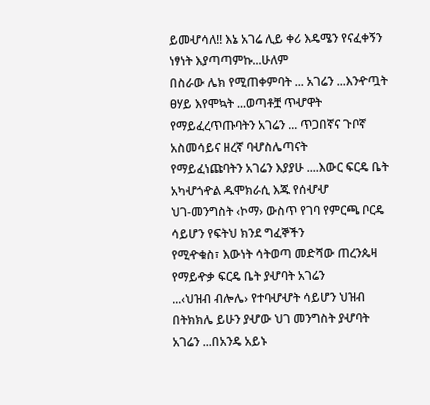ይመሇሳለ!! እኔ አገሬ ሊይ ቀሪ እዴሜን የናፈቀኝን ነፃነት እያጣጣምኩ...ሁለም
በስራው ሌክ የሚጠቀምባት ... አገሬን ...እንዯጧት ፀሃይ እየሞኳት ...ወጣቶቿ ጥሇዋት
የማይፈረጥጡባትን አገሬን ... ጥጋበኛና ጉቦኛ አስመሳይና ዘረኛ ባሇስሌጣናት
የማይፈነጩባትን አገሬን እያያሁ ....እውር ፍርዴ ቤት አካሇጎዯል ዱሞክራሲ እጁ የሰሇሇ
ህገ-መንግስት ‹ኮማ› ውስጥ የገባ የምርጫ ቦርዴ ሳይሆን የፍትህ ክንደ ግፈኞችን
የሚዯቁስ፣ እውነት ሳትወጣ መድሻው ጠረንጴዛ የማይዯቃ ፍርዴ ቤት ያሇባት አገሬን
...‹ህዝብ ብሎሌ› የተባሇሇት ሳይሆን ህዝብ በትክክሌ ይሁን ያሇው ህገ መንግስት ያሇባት
አገሬን ...በአንዴ አይኑ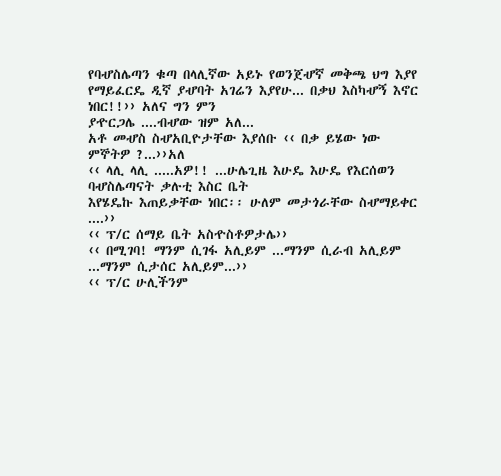የባሇስሌጣን ቁጣ በላሊኛው አይኑ የወንጀሇኛ መቅጫ ህግ እያየ
የማይፈርዴ ዲኛ ያሇባት አገሬን እያየሁ... በቃህ እስካሇኝ እኖር ነበር!!›› አለና ግን ምን
ያዯርጋሌ ....ብሇው ዝም አለ...
አቶ መሇስ ስሇአቢዮታቸው እያሰቡ ‹‹ በቃ ይሄው ነው ምኞትዎ ?...››አለ
‹‹ ላሊ ላሊ .....አዎ!! ...ሁሌጊዜ እሁዴ እሁዴ የእርሰወን ባሇስሌጣናት ቃሉቲ እስር ቤት
እየሄዴኩ እጠይቃቸው ነበር፡፡ ሁለም መታጎራቸው ስሇማይቀር ....››
‹‹ ፕ/ር ሰማይ ቤት አስዯስቶዎታሌ››
‹‹ በሚገባ! ማንም ሲገፋ አሊይም ...ማንም ሲራብ አሊይም ...ማንም ሲታሰር አሊይም...››
‹‹ ፕ/ር ሁሊችንም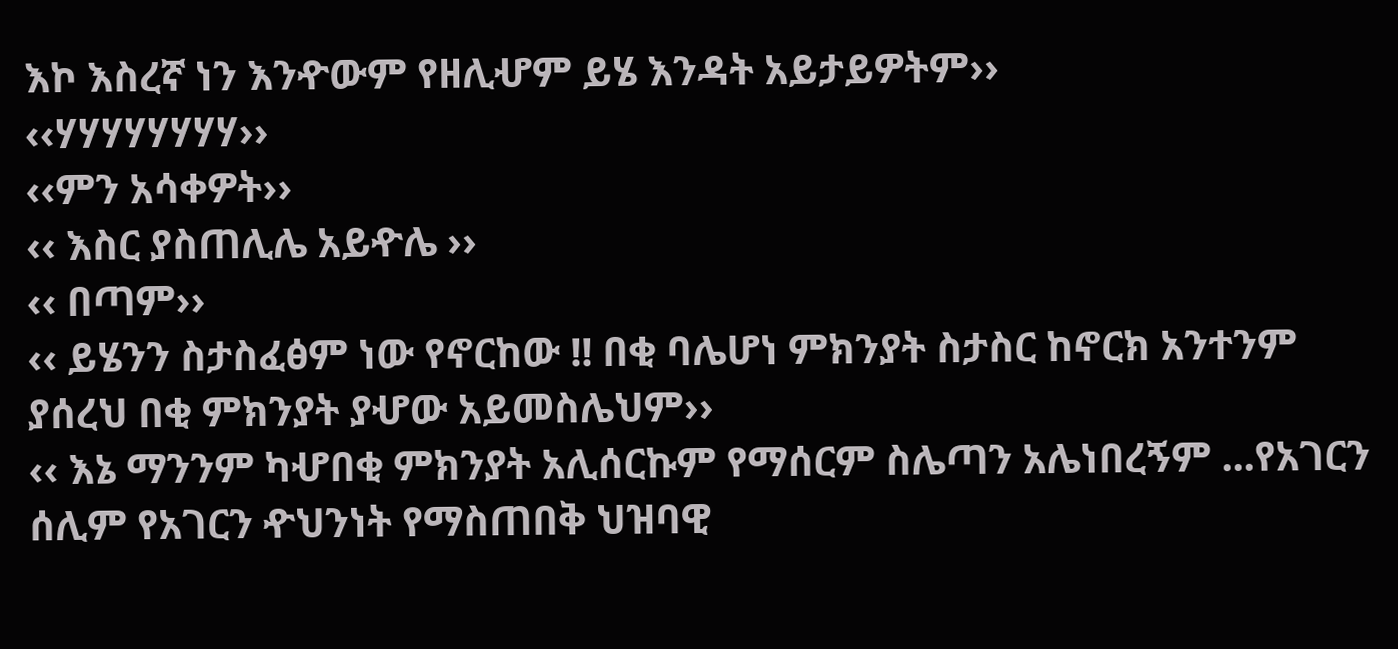እኮ እስረኛ ነን እንዯውም የዘሊሇም ይሄ እንዳት አይታይዎትም››
‹‹ሃሃሃሃሃሃሃሃ››
‹‹ምን አሳቀዎት››
‹‹ እስር ያስጠሊሌ አይዯሌ ››
‹‹ በጣም››
‹‹ ይሄንን ስታስፈፅም ነው የኖርከው !! በቂ ባሌሆነ ምክንያት ስታስር ከኖርክ አንተንም
ያሰረህ በቂ ምክንያት ያሇው አይመስሌህም››
‹‹ እኔ ማንንም ካሇበቂ ምክንያት አሊሰርኩም የማሰርም ስሌጣን አሌነበረኝም ...የአገርን
ሰሊም የአገርን ዯህንነት የማስጠበቅ ህዝባዊ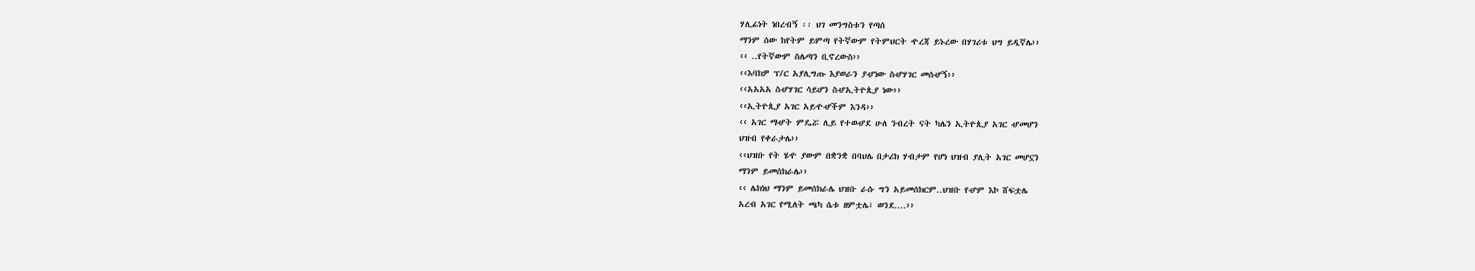ሃሊፊነት ነበረብኝ ፡፡ ህገ መንግስቱን የጣሰ
ማንም ሰው ከየትም ይምጣ የትኛውም የትምህርት ዯረጃ ይኑረው በሃገሪቱ ህግ ይዲኛሌ››
‹‹ ..የትኛውም ስሌጣን ቢኖረውስ››
‹‹እባክዎ ፕ/ር አያሊግጡ እያወራን ያሇነው ስሇሃገር መሰሇኝ››
‹‹አአአአ ስሇሃገር ሳይሆን ስሇኢትዮጲያ ነው››
‹‹ኢትዮጲያ አገር አይዯሇችም እንዳ››
‹‹ አገር ማሇት ምዴሯ ሊይ የተወሇደ ሁለ ንብረት ናት ካሌን ኢትዮጲያ አገር ሇመሆን
ህዝብ የቀራታሌ››
‹‹ህዝቡ የት ሄዯ ያውም በቋንቋ በባህሌ በታሪክ ሃብታም የሆነ ህዝብ ያሊት አገር መሆኗን
ማንም ይመሰክራሌ››
‹‹ ሌክነህ ማንም ይመሰክራሌ ህዝቡ ራሱ ግን አይመሰክርም..ህዝቡ የሇም እኮ ሸፍቷሌ
አረብ አገር የሚለት ጫካ ሴቱ ዘምቷሌ፣ ወንደ....››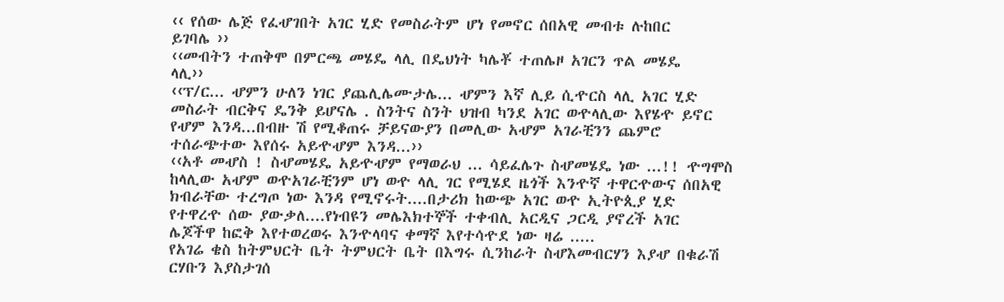‹‹ የሰው ሌጅ የፈሇገበት አገር ሂድ የመስራትም ሆነ የመኖር ሰበአዊ መብቱ ሉከበር
ይገባሌ ››
‹‹መብትን ተጠቅሞ በምርጫ መሄዴ ላሊ በዴህነት ካሌቾ ተጠሌዞ አገርን ጥል መሄዴ
ላሊ››
‹‹ፕ/ር... ሇምን ሁለን ነገር ያጨሊሌሙታሌ... ሇምን እኛ ሊይ ሲዯርስ ላሊ አገር ሂድ
መስራት ብርቅና ዴንቅ ይሆናሌ . ስንትና ስንት ህዝብ ካንደ አገር ወዯላሊው እየሄዯ ይኖር
የሇም እንዳ...በብዙ ሽ የሚቆጠሩ ቻይናውያን በመሊው አሇም አገራቺንን ጨምሮ
ተሰራጭተው እየሰሩ አይዯሇም እንዳ...››
‹‹አቶ መሇስ ! ስሇመሄዴ አይዯሇም የማወራህ ... ሳይፈሌጉ ስሇመሄዴ ነው ...!! ዯግሞስ
ከላሊው አሇም ወዯአገራቺንም ሆነ ወዯ ላሊ ገር የሚሄደ ዜጎች እንዯኛ ተዋርዯውና ሰበአዊ
ክብራቸው ተረግጦ ነው እንዳ የሚኖሩት....በታሪክ ከውጭ አገር ወዯ ኢትዮጲያ ሂድ
የተዋረዯ ሰው ያውቃለ....የነብዩን መሌእክተኞች ተቀብሊ አርዲና ጋርዲ ያኖረች አገር
ሌጆችዋ ከፎቅ እየተወረወሩ እንዯላባና ቀማኛ እየተሳዯደ ነው ዛሬ .....
የአገሬ ቄስ ከትምህርት ቤት ትምህርት ቤት በእግሩ ሲንከራት ስሇእመብርሃን እያሇ በቁራሽ
ርሃቡን እያስታገሰ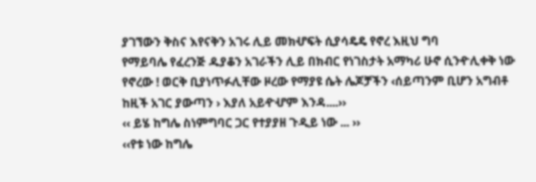ያገኘውን ቅስና እየናቅን አገሩ ሊይ መክሇፍት ሲያሳዴዴ የኖረ እዚህ ግባ
የማይባሌ የፈረንጅ ዱያቆን አገራችን ሊይ በክብር የነገስታት አማካሪ ሁኖ ሲንዯሊቀቅ ነው
የኖረው ! ወርቅ ቢያነጥፉሊቸው ዞረው የማያዩ ሴት ሌጆቻችን ‹ሰይጣንም ቢሆን አግብቶ
ከዚች አገር ያውጣን › እያለ አይዯሇም እንዳ....››
‹‹ ይሄ ከግሌ ስነምግባር ጋር የተያያዘ ጉዲይ ነው ... ››
‹‹የቱ ነው ከግሌ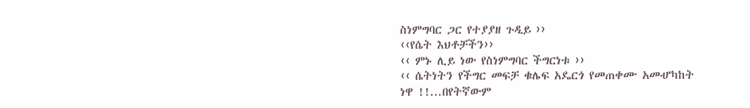ስነምግባር ጋር የተያያዘ ጉዲይ ››
‹‹የሴት እህቶቻችን››
‹‹ ምኑ ሊይ ነው የስነምግባር ችግርነቱ ››
‹‹ ሴትነትን የችግር መፍቻ ቁሌፍ አዴርጎ የመጠቀሙ አመሇካከት ነዋ !!...በየትኛውም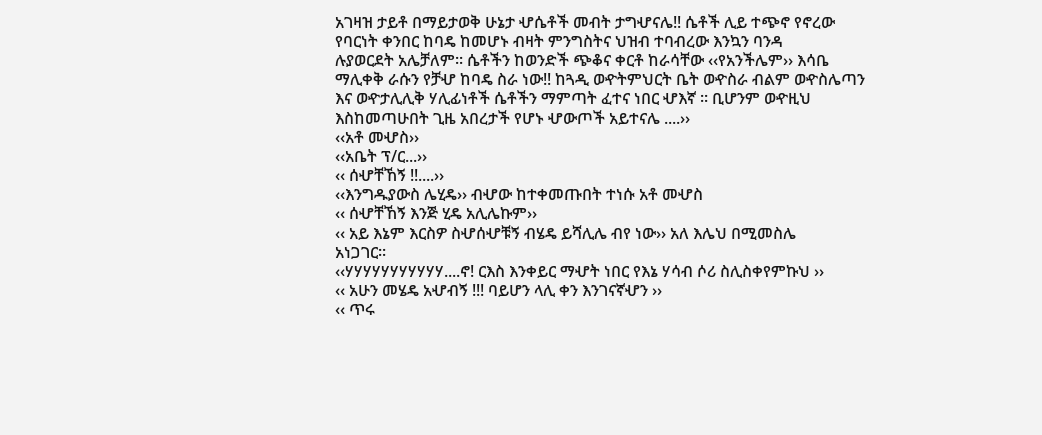አገዛዝ ታይቶ በማይታወቅ ሁኔታ ሇሴቶች መብት ታግሇናሌ!! ሴቶች ሊይ ተጭኖ የኖረው
የባርነት ቀንበር ከባዴ ከመሆኑ ብዛት ምንግስትና ህዝብ ተባብረው እንኳን ባንዳ
ሉያወርደት አሌቻለም፡፡ ሴቶችን ከወንድች ጭቆና ቀርቶ ከራሳቸው ‹‹የአንችሌም›› እሳቤ
ማሊቀቅ ራሱን የቻሇ ከባዴ ስራ ነው!! ከጓዲ ወዯትምህርት ቤት ወዯስራ ብልም ወዯስሌጣን
እና ወዯታሊሊቅ ሃሊፊነቶች ሴቶችን ማምጣት ፈተና ነበር ሇእኛ ፡፡ ቢሆንም ወዯዚህ
እስከመጣሁበት ጊዜ አበረታች የሆኑ ሇውጦች አይተናሌ ....››
‹‹አቶ መሇስ››
‹‹አቤት ፕ/ር...››
‹‹ ሰሇቸኸኝ !!....››
‹‹እንግዱያውስ ሌሂዴ›› ብሇው ከተቀመጡበት ተነሱ አቶ መሇስ
‹‹ ሰሇቸኸኝ እንጅ ሂዴ አሊሌኩም››
‹‹ አይ እኔም እርስዎ ስሇሰሇቹኝ ብሄዴ ይሻሊሌ ብየ ነው›› አለ እሌህ በሚመስሌ
አነጋገር፡፡
‹‹ሃሃሃሃሃሃሃሃሃሃሃ....ኖ! ርእስ እንቀይር ማሇት ነበር የእኔ ሃሳብ ሶሪ ስሊስቀየምኩህ ››
‹‹ አሁን መሄዴ አሇብኝ !!! ባይሆን ላሊ ቀን እንገናኛሇን ››
‹‹ ጥሩ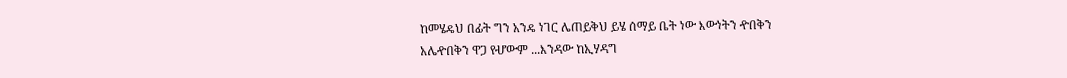ከመሄዴህ በፊት ግን አንዴ ነገር ሌጠይቅህ ይሄ ሰማይ ቤት ነው እውነትን ዯበቅን
አሌዯበቅን ዋጋ የሇውም ...እንዳው ከኢሃዳግ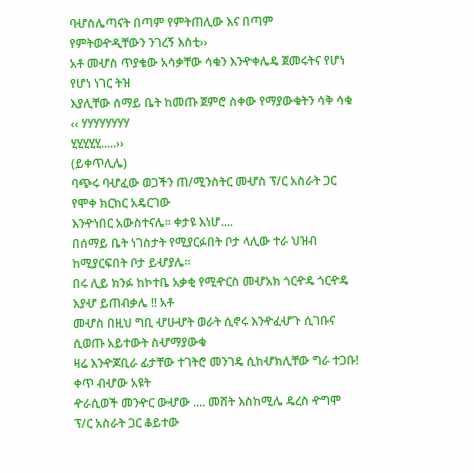ባሇስሌጣናት በጣም የምትጠሊው እና በጣም
የምትወዯዲቸውን ንገረኝ እስቲ››
አቶ መሇስ ጥያቄው አሳቃቸው ሳቁን እንዯቀሌዴ ጀመሩትና የሆነ የሆነ ነገር ትዝ
እያሊቸው ሰማይ ቤት ከመጡ ጀምሮ ስቀው የማያውቁትን ሳቅ ሳቁ ‹‹ ሃሃሃሃሃሃሃሃ
ሂሂሂሂሂ.....››
(ይቀጥሊሌ)
ባጭሩ ባሇፈው ወጋችን ጠ/ሚንስትር መሇስ ፕ/ር አስራት ጋር የሞቀ ክርክር አዴርገው
እንዯነበር አውስተናሌ፡፡ ቀታዩ እነሆ....
በሰማይ ቤት ነገስታት የሚያርፉበት ቦታ ላሊው ተራ ህዝብ ከሚያርፍበት ቦታ ይሇያሌ፡፡
በሩ ሊይ ክንፉ ከኮተቤ አቃቂ የሚዯርስ መሇአክ ጎርዯዴ ጎርዯዴ እያሇ ይጠብቃሌ !! አቶ
መሇስ በዚህ ግቢ ሇሁሇት ወራት ሲኖሩ እንዯፈሇጉ ሲገቡና ሲወጡ አይተውት ስሇማያውቁ
ዛሬ እንዯጆቢራ ፊታቸው ተገትሮ መንገዴ ሲከሇክሊቸው ግራ ተጋቡ! ቀጥ ብሇው አዩት
ዯራሲወች መንዯር ውሇው .... መሸት እስከሚሌ ዴረስ ዯግሞ ፕ/ር አስራት ጋር ቆይተው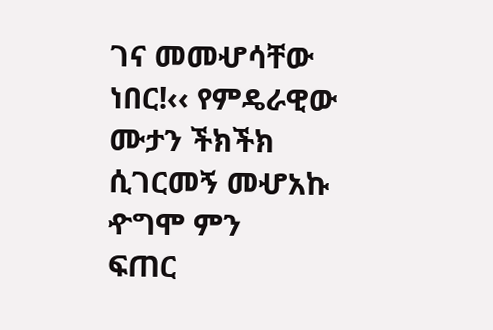ገና መመሇሳቸው ነበር!‹‹ የምዴራዊው ሙታን ችክችክ ሲገርመኝ መሇአኩ ዯግሞ ምን
ፍጠር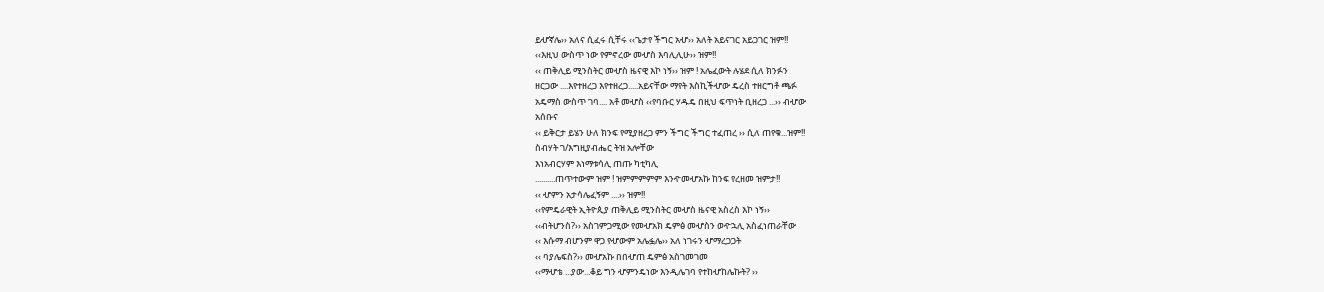ይሇኛሌ›› አለና ሲፈሩ ሲቸሩ ‹‹ጌታየ ችግር አሇ›› አለት አይናገር አይጋገር ዝም!!
‹‹እዚህ ውስጥ ነው የምኖረው መሇስ እባሊሊሁ›› ዝም!!
‹‹ ጠቅሊይ ሚንስትር መሇስ ዜናዊ እኮ ነኝ›› ዝም ! አሌፈውት ሉሄደ ሲለ ክንፉን
ዘርጋው ....እየተዘረጋ እየተዘረጋ.....አይናቸው ማየት እስኪችሇው ዴረስ ተዘርግቶ ጫፉ
አዴማስ ውስጥ ገባ.... አቶ መሇስ ‹‹የባቡር ሃዱዴ በዚህ ፍጥነት ቢዘረጋ ...›› ብሇው
አሰቡና
‹‹ ይቅርታ ይሄን ሁለ ክንፍ የሚያዘረጋ ምን ችግር ችግር ተፈጠረ ›› ሲለ ጠየቁ...ዝም!!
ስብሃት ገ/እግዚያብሔር ትዝ አሎቸው
እነአብርሃም እነማቱሳሊ ጠጡ ካቲካሊ
..........ጠጥተውም ዝም ! ዝምምምምም እንዯመሇአኩ ከንፍ የረዘመ ዝምታ!!
‹‹ ሇምን አታሳሌፈኝም ....›› ዝም!!
‹‹የምዴራዊት ኢትዮጲያ ጠቅሊይ ሚንስትር መሇስ ዜናዊ አስረስ እኮ ነኝ››
‹‹ብትሆንስ?›› አስገምጋሚው የመሇአክ ዴምፅ መሇስን ወዯኋሊ አስፈነጠራቸው
‹‹ እሱማ ብሆንም ዋጋ የሇውም አሌፏሌ›› አለ ነገሩን ሇማረጋጋት
‹‹ ባያሌፍስ?›› መሇአኩ በበሇጠ ዴምፅ አስገመገመ
‹‹ማሇቴ ...ያው...ቆይ ግን ሇምንዴነው እንዲሌገባ የተከሇከሌኩት? ››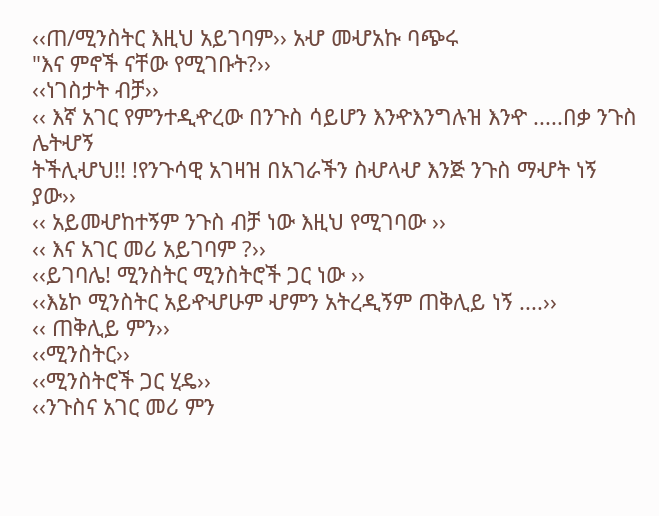‹‹ጠ/ሚንስትር እዚህ አይገባም›› አሇ መሇአኩ ባጭሩ
"እና ምኖች ናቸው የሚገቡት?››
‹‹ነገስታት ብቻ››
‹‹ እኛ አገር የምንተዲዯረው በንጉስ ሳይሆን እንዯእንግሉዝ እንዯ .....በቃ ንጉስ ሌትሇኝ
ትችሊሇህ!! !የንጉሳዊ አገዛዝ በአገራችን ስሇላሇ እንጅ ንጉስ ማሇት ነኝ ያው››
‹‹ አይመሇከተኝም ንጉስ ብቻ ነው እዚህ የሚገባው ››
‹‹ እና አገር መሪ አይገባም ?››
‹‹ይገባሌ! ሚንስትር ሚንስትሮች ጋር ነው ››
‹‹እኔኮ ሚንስትር አይዯሇሁም ሇምን አትረዲኝም ጠቅሊይ ነኝ ....››
‹‹ ጠቅሊይ ምን››
‹‹ሚንስትር››
‹‹ሚንስትሮች ጋር ሂዴ››
‹‹ንጉስና አገር መሪ ምን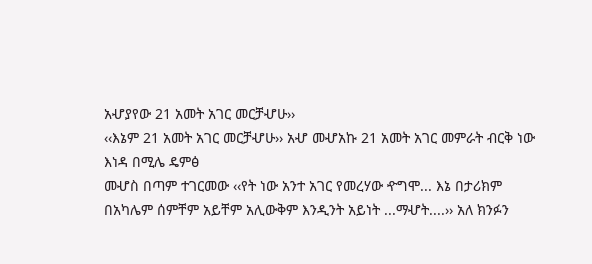አሇያየው 21 አመት አገር መርቻሇሁ››
‹‹እኔም 21 አመት አገር መርቻሇሁ›› አሇ መሇአኩ 21 አመት አገር መምራት ብርቅ ነው
እነዳ በሚሌ ዴምፅ
መሇስ በጣም ተገርመው ‹‹የት ነው አንተ አገር የመረሃው ዯግሞ... እኔ በታሪክም
በአካሌም ሰምቸም አይቸም አሊውቅም እንዲንት አይነት ...ማሇት....›› አለ ክንፉን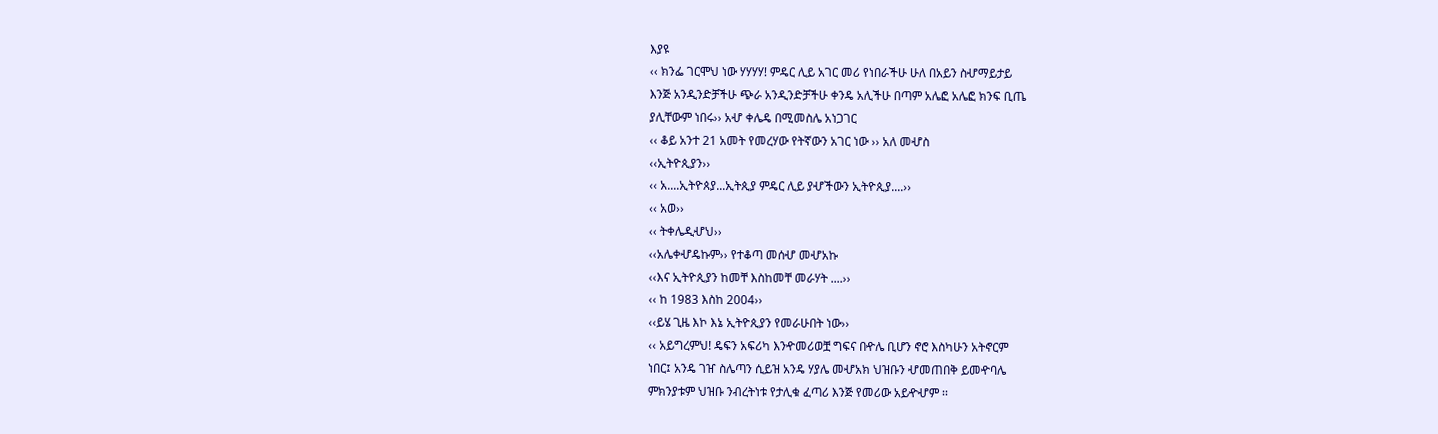እያዩ
‹‹ ክንፌ ገርሞህ ነው ሃሃሃሃ! ምዴር ሊይ አገር መሪ የነበራችሁ ሁለ በአይን ስሇማይታይ
እንጅ አንዲንድቻችሁ ጭራ አንዲንድቻችሁ ቀንዴ አሊችሁ በጣም አሌፎ አሌፎ ክንፍ ቢጤ
ያሊቸውም ነበሩ›› አሇ ቀሌዴ በሚመስሌ አነጋገር
‹‹ ቆይ አንተ 21 አመት የመረሃው የትኛውን አገር ነው ›› አለ መሇስ
‹‹ኢትዮጲያን››
‹‹ አ....ኢትዮጰያ...ኢትጲያ ምዴር ሊይ ያሇችውን ኢትዮጲያ....››
‹‹ አወ››
‹‹ ትቀሌዲሇህ››
‹‹አሌቀሇዴኩም›› የተቆጣ መሰሇ መሇአኩ
‹‹እና ኢትዮጲያን ከመቸ እስከመቸ መራሃት ....››
‹‹ ከ 1983 እስከ 2004››
‹‹ይሄ ጊዜ እኮ እኔ ኢትዮጲያን የመራሁበት ነው››
‹‹ አይግረምህ! ዴፍን አፍሪካ እንዯመሪወቿ ግፍና በዯሌ ቢሆን ኖሮ እስካሁን አትኖርም
ነበር፤ አንዴ ገዠ ስሌጣን ሲይዝ አንዴ ሃያሌ መሇአክ ህዝቡን ሇመጠበቅ ይመዯባሌ
ምክንያቱም ህዝቡ ንብረትነቱ የታሊቁ ፈጣሪ እንጅ የመሪው አይዯሇም ፡፡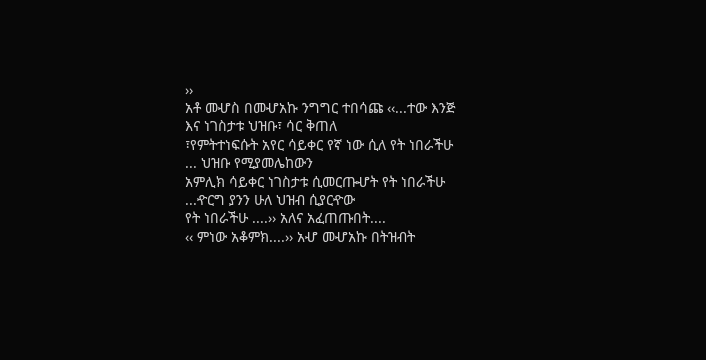››
አቶ መሇስ በመሇአኩ ንግግር ተበሳጩ ‹‹...ተው እንጅ እና ነገስታቱ ህዝቡ፣ ሳር ቅጠለ
፣የምትተነፍሱት አየር ሳይቀር የኛ ነው ሲለ የት ነበራችሁ ... ህዝቡ የሚያመሌከውን
አምሊክ ሳይቀር ነገስታቱ ሲመርጡሇት የት ነበራችሁ ...ዯርግ ያንን ሁለ ህዝብ ሲያርዯው
የት ነበራችሁ ....›› አለና አፈጠጡበት....
‹‹ ምነው አቆምክ....›› አሇ መሇአኩ በትዝብት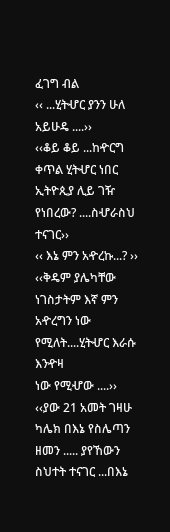ፈገግ ብል
‹‹ ...ሂትሇር ያንን ሁለ አይሁዴ ....››
‹‹ቆይ ቆይ ...ከዯርግ ቀጥል ሂትሇር ነበር ኢትዮጲያ ሊይ ገዥ የነበረው? ....ስሇራስህ
ተናገር››
‹‹ እኔ ምን አዯረኩ...? ››
‹‹ቅዴም ያሌካቸው ነገስታትም እኛ ምን አዯረግን ነው የሚለት....ሂትሇር እራሱ እንዯዛ
ነው የሚሇው ....››
‹‹ያው 21 አመት ገዛሁ ካሌክ በእኔ የስሌጣን ዘመን ..... ያየኸውን ስህተት ተናገር ...በእኔ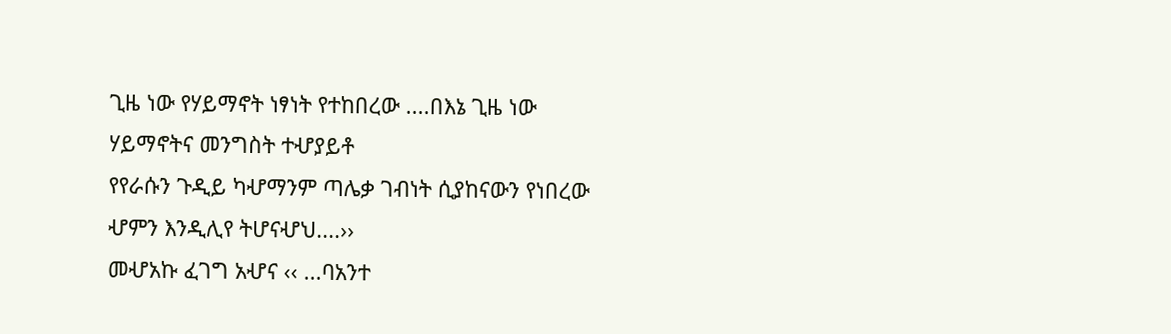ጊዜ ነው የሃይማኖት ነፃነት የተከበረው ....በእኔ ጊዜ ነው ሃይማኖትና መንግስት ተሇያይቶ
የየራሱን ጉዲይ ካሇማንም ጣሌቃ ገብነት ሲያከናውን የነበረው ሇምን እንዲሊየ ትሆናሇህ....››
መሇአኩ ፈገግ አሇና ‹‹ ...ባአንተ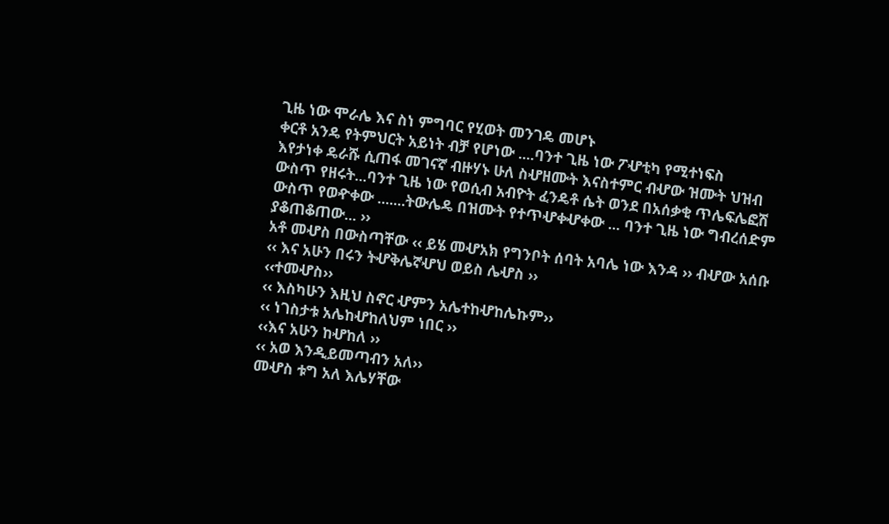ጊዜ ነው ሞራሌ እና ስነ ምግባር የሂወት መንገዴ መሆኑ
ቀርቶ አንዴ የትምህርት አይነት ብቻ የሆነው ....ባንተ ጊዜ ነው ፖሇቲካ የሚተነፍስ
እየታነቀ ዴራሹ ሲጠፋ መገናኛ ብዙሃኑ ሁለ ስሇዘሙት እናስተምር ብሇው ዝሙት ህዝብ
ውስጥ የዘሩት...ባንተ ጊዜ ነው የወሲብ አብዮት ፈንዴቶ ሴት ወንደ በአሰቃቂ ጥሌፍሌፎሽ
ውስጥ የወዯቀው .......ትውሌዴ በዝሙት የተጥሇቀሇቀው ... ባንተ ጊዜ ነው ግብረሰድም
ያቆጠቆጠው... ››
አቶ መሇስ በውስጣቸው ‹‹ ይሄ መሇአክ የግንቦት ሰባት አባሌ ነው እንዳ ›› ብሇው አሰቡ
‹‹ እና አሁን በሩን ትሇቅሌኛሇህ ወይስ ሌሇስ ››
‹‹ተመሇስ››
‹‹ እስካሁን እዚህ ስኖር ሇምን አሌተከሇከሌኩም››
‹‹ ነገስታቱ አሌከሇከለህም ነበር ››
‹‹እና አሁን ከሇከለ ››
‹‹ አወ እንዲይመጣብን አለ››
መሇስ ቱግ አለ እሌሃቸው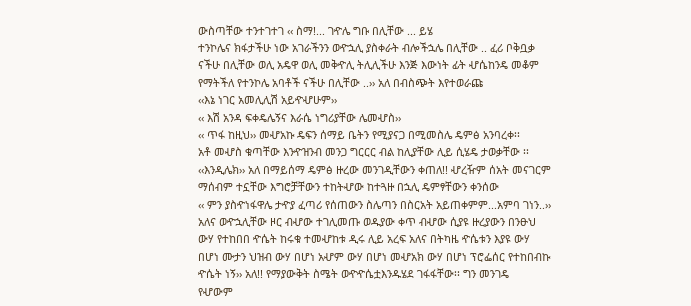ውስጣቸው ተንተገተገ ‹‹ ስማ!... ገዯሌ ግቡ በሊቸው ... ይሄ
ተንኮሌና ክፋታችሁ ነው አገራችንን ወዯኋሊ ያስቀራት ብሎችኋሌ በሊቸው .. ፈሪ ቦቅቧቃ
ናችሁ በሊቸው ወሊ አዴዋ ወሊ መቅዯሊ ትሊሊችሁ እንጅ እውነት ፊት ሇሴከንዴ መቆም
የማትችለ የተንኮሌ አባቶች ናችሁ በሊቸው ..›› አለ በብስጭት እየተወራጩ
‹‹እኔ ነገር አመሊሊሽ አይዯሇሁም››
‹‹ እሽ አንዳ ፍቀዴሌኝና እራሴ ነግሪያቸው ሌመሇስ››
‹‹ ጥፋ ከዚህ›› መሇአኩ ዴፍን ሰማይ ቤትን የሚያናጋ በሚመስሌ ዴምፅ አንባረቀ፡፡
አቶ መሇስ ቁጣቸው እንዯዝንብ መንጋ ግርርር ብል ከሊያቸው ሊይ ሲሄዴ ታወቃቸው ፡፡
‹‹እንዲሌክ›› አለ በማይሰማ ዴምፅ ዙረው መንገዲቸውን ቀጠለ!! ሇረዥም ሰአት መናገርም
ማሰብም ተኗቸው እግሮቻቸውን ተከትሇው ከተጓዙ በኋሊ ዴምፃቸውን ቀንሰው
‹‹ ምን ያስዯነፋዋሌ ታዯያ ፈጣሪ የሰጠውን ስሌጣን በስርአት አይጠቀምም...አምባ ገነን..››
አለና ወዯኋሊቸው ዞር ብሇው ተገሊመጡ ወዱያው ቀጥ ብሇው ሲያዩ ዙረያውን በንፁህ
ውሃ የተከበበ ዯሴት ከሩቁ ተመሇከቱ ዲሩ ሊይ አረፍ አለና በትካዜ ዯሴቱን እያዩ ውሃ
በሆነ ሙታን ህዝብ ውሃ በሆነ አሇም ውሃ በሆነ መሇአክ ውሃ በሆነ ፕሮፌሰር የተከበብኩ
ዯሴት ነኝ›› አለ!! የማያውቅት ስሜት ወዯዯሴቷእንዱሄደ ገፋፋቸው፡፡ ግን መንገዴ
የሇውም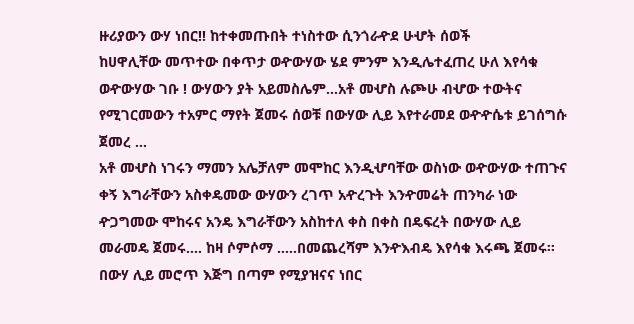ዙሪያውን ውሃ ነበር!! ከተቀመጡበት ተነስተው ሲንጎራዯደ ሁሇት ሰወች
ከሀዋሊቸው መጥተው በቀጥታ ወዯውሃው ሄደ ምንም እንዲሌተፈጠረ ሁለ እየሳቁ
ወዯውሃው ገቡ ! ውሃውን ያት አይመስሌም...አቶ መሇስ ሉጮሁ ብሇው ተውትና
የሚገርመውን ተአምር ማየት ጀመሩ ሰወቹ በውሃው ሊይ እየተራመደ ወዯዯሴቱ ይገሰግሱ
ጀመረ ...
አቶ መሇስ ነገሩን ማመን አሌቻለም መሞከር እንዲሇባቸው ወስነው ወዯውሃው ተጠጉና
ቀኝ እግራቸውን አስቀዴመው ውሃውን ረገጥ አዯረጉት እንዯመሬት ጠንካራ ነው
ዯጋግመው ሞከሩና አንዴ እግራቸውን አስከተለ ቀስ በቀስ በዴፍረት በውሃው ሊይ
መራመዴ ጀመሩ.... ከዛ ሶምሶማ .....በመጨረሻም እንዯእብዴ እየሳቁ እሩጫ ጀመሩ፡፡
በውሃ ሊይ መሮጥ እጅግ በጣም የሚያዝናና ነበር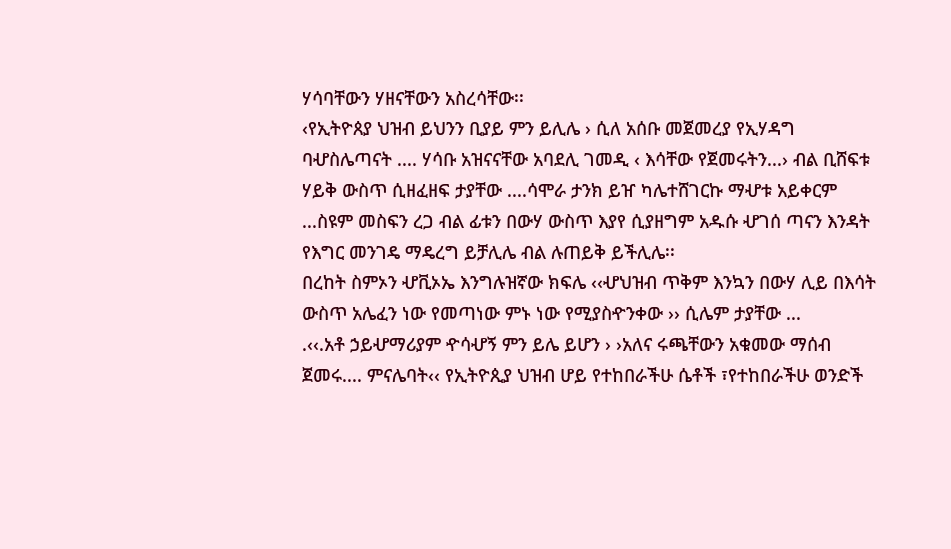ሃሳባቸውን ሃዘናቸውን አስረሳቸው፡፡
‹የኢትዮጰያ ህዝብ ይህንን ቢያይ ምን ይሊሌ › ሲለ አሰቡ መጀመረያ የኢሃዳግ
ባሇስሌጣናት .... ሃሳቡ አዝናናቸው አባደሊ ገመዲ ‹ እሳቸው የጀመሩትን...› ብል ቢሸፍቱ
ሃይቅ ውስጥ ሲዘፈዘፍ ታያቸው ....ሳሞራ ታንክ ይዠ ካሌተሸገርኩ ማሇቱ አይቀርም
...ስዩም መስፍን ረጋ ብል ፊቱን በውሃ ውስጥ እያየ ሲያዘግም አዱሱ ሇገሰ ጣናን እንዳት
የእግር መንገዴ ማዴረግ ይቻሊሌ ብል ሉጠይቅ ይችሊሌ፡፡
በረከት ስምኦን ሇቪኦኤ እንግሉዝኛው ክፍሌ ‹‹ሇህዝብ ጥቅም እንኳን በውሃ ሊይ በእሳት
ውስጥ አሌፈን ነው የመጣነው ምኑ ነው የሚያስዯንቀው ›› ሲሌም ታያቸው ...
.‹‹.አቶ ኃይሇማሪያም ዯሳሇኝ ምን ይሌ ይሆን › ›አለና ሩጫቸውን አቁመው ማሰብ
ጀመሩ.... ምናሌባት‹‹ የኢትዮጲያ ህዝብ ሆይ የተከበራችሁ ሴቶች ፣የተከበራችሁ ወንድች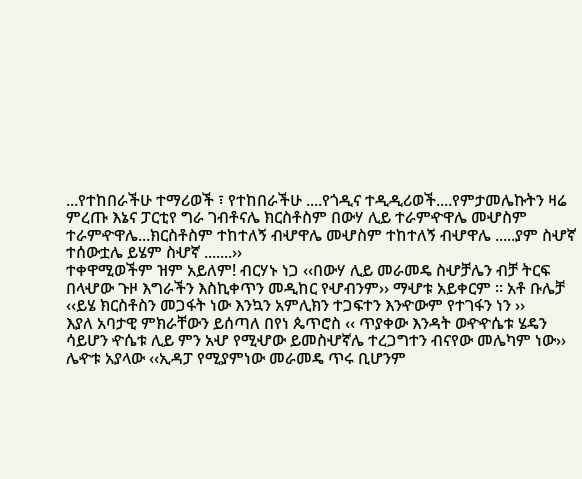...የተከበራችሁ ተማሪወች ፣ የተከበራችሁ ....የጎዲና ተዲዲሪወች....የምታመሌኩትን ዛሬ
ምረጡ እኔና ፓርቲየ ግራ ገብቶናሌ ክርስቶስም በውሃ ሊይ ተራምዯዋሌ መሇስም
ተራምዯዋሌ...ክርስቶስም ተከተለኝ ብሇዋሌ መሇስም ተከተለኝ ብሇዋሌ .....ያም ስሇኛ
ተሰውቷሌ ይሄም ስሇኛ .......››
ተቀዋሚወችም ዝም አይለም! ብርሃኑ ነጋ ‹‹በውሃ ሊይ መራመዴ ስሇቻሌን ብቻ ትርፍ
በላሇው ጉዞ እግራችን እስኪቀጥን መዲከር የሇብንም›› ማሇቱ አይቀርም ፡፡ አቶ ቡሌቻ
‹‹ይሄ ክርስቶስን መጋፋት ነው እንኳን አምሊክን ተጋፍተን እንዯውም የተገፋን ነን ››
እያለ አባታዊ ምክራቸውን ይሰጣለ በየነ ጴጥሮስ ‹‹ ጥያቀው እንዳት ወዯዯሴቱ ሄዴን
ሳይሆን ዯሴቱ ሊይ ምን አሇ የሚሇው ይመስሇኛሌ ተረጋግተን ብናየው መሌካም ነው››
ሌዯቱ አያላው ‹‹ኢዳፓ የሚያምነው መራመዴ ጥሩ ቢሆንም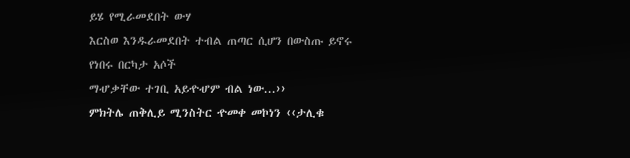ይሄ የሚራመደበት ውሃ
እርስወ እንዱራመደበት ተብል ጠጣር ሲሆን በውስጡ ይኖሩ የነበሩ በርካታ አሶች
ማሇቃቸው ተገቢ አይዯሇም ብል ነው...››
ምክትሌ ጠቅሊይ ሚንስትር ዯመቀ መኮነን ‹‹ታሊቁ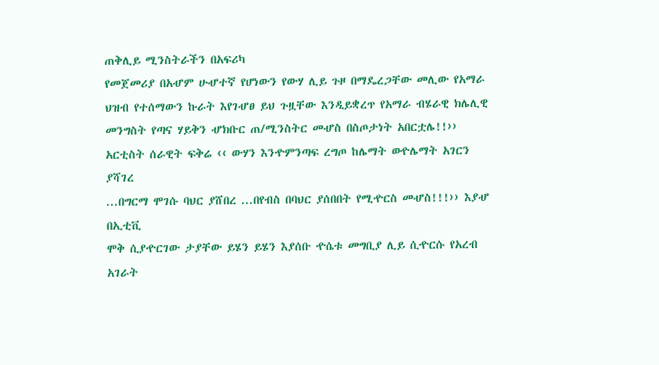ጠቅሊይ ሚንስትራችን በአፍሪካ
የመጀመሪያ በአሇም ሁሇተኛ የሆነውን የውሃ ሊይ ጉዞ በማዴረጋቸው መሊው የአማራ
ህዝብ የተሰማውን ኩራት እየገሇፀ ይህ ጉዟቸው እንዲይቋረጥ የአማራ ብሄራዊ ክሌሊዊ
መንግስት የጣና ሃይቅን ሇክቡር ጠ/ሚንስትር መሇስ በስጦታነት አበርቷሌ!!››
አርቲስት ሰራዊት ፍቅሬ ‹‹ ውሃን እንዯምንጣፍ ረግጦ ከሌማት ወዯሌማት አገርን ያሻገረ
...በግርማ ሞገሱ ባህር ያሸበረ ...በየብስ በባህር ያሰበበት የሚዯርስ መሇስ!!!›› እያሇ በኢቲቪ
ሞቅ ሲያዯርገው ታያቸው ይሄን ይሄን እያሰቡ ዯሴቱ መግቢያ ሊይ ሲዯርሱ የአረብ አገራት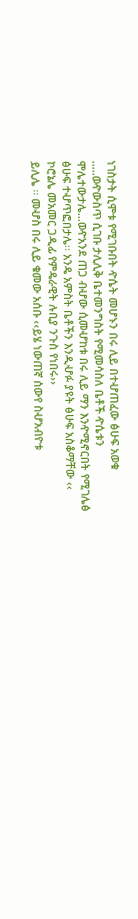ነገስታት ሲሞቱ የሚገቡበት ዯሴት መሆኑን በሩ ሊይ በተሇጠፈው ፅሁፍ አወቁ
.....ወዯውስጥ ሲገቡ ታሊሊቅ ቤተመንግስት የሚመሳስለ ቤቶች ዯሴቱን
ሞሌተውታሌ...ወዯአንደ ጠጋ ብሇው ሲመሇከቱ በሩ ሊይ ማን እንዯሚኖርበት የሚገሌፅ
ፅሁፍ ተሇጥፎበታሌ፡፡ አንዴ አምስት ቤቶችን እንዲሇፉ ያዩት ፅሁፍ አስቆማቸው ‹‹
ኮሮኔሌ መአመር ጋዲፊ የምዴራዊት ሉቢያ ንጉስ የነበሩ››
ይሊሌ ፡፡ መሇስ በሩ ሊይ ቁመው አሰቡ ‹‹ይሄ ነውጠኛ ሰውየ ስሇአብዮቱ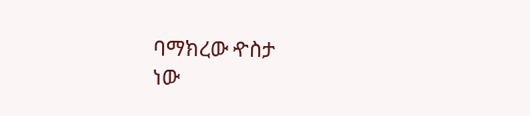ባማክረው ዯስታ
ነው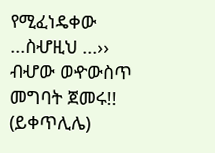የሚፈነዴቀው ...ስሇዚህ ...›› ብሇው ወዯውስጥ መግባት ጀመሩ!!
(ይቀጥሊሌ)